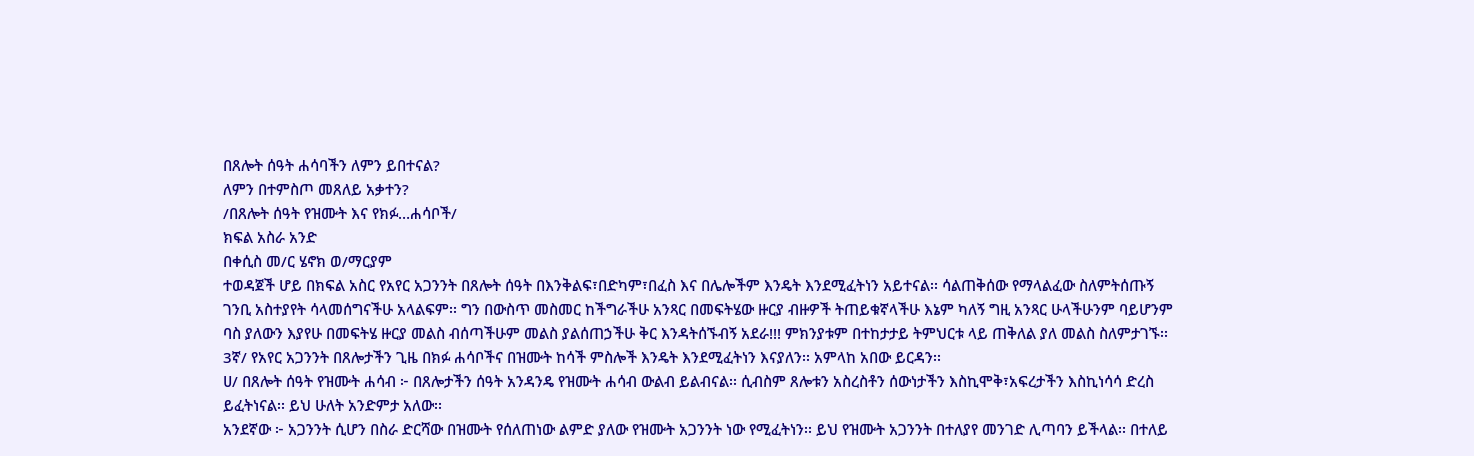በጸሎት ሰዓት ሐሳባችን ለምን ይበተናል?
ለምን በተምስጦ መጸለይ አቃተን?
/በጸሎት ሰዓት የዝሙት እና የክፉ…ሐሳቦች/
ክፍል አስራ አንድ
በቀሲስ መ/ር ሄኖክ ወ/ማርያም
ተወዳጀች ሆይ በክፍል አስር የአየር አጋንንት በጸሎት ሰዓት በእንቅልፍ፣በድካም፣በፈስ እና በሌሎችም እንዴት እንደሚፈትነን አይተናል፡፡ ሳልጠቅሰው የማላልፈው ስለምትሰጡኝ ገንቢ አስተያየት ሳላመሰግናችሁ አላልፍም፡፡ ግን በውስጥ መስመር ከችግራችሁ አንጻር በመፍትሄው ዙርያ ብዙዎች ትጠይቁኛላችሁ እኔም ካለኝ ግዚ አንጻር ሁላችሁንም ባይሆንም ባስ ያለውን እያየሁ በመፍትሄ ዙርያ መልስ ብሰጣችሁም መልስ ያልሰጠኃችሁ ቅር እንዳትሰኙብኝ አደራ!!! ምክንያቱም በተከታታይ ትምህርቱ ላይ ጠቅለል ያለ መልስ ስለምታገኙ፡፡
3ኛ/ የአየር አጋንንት በጸሎታችን ጊዜ በክፉ ሐሳቦችና በዝሙት ከሳች ምስሎች እንዴት እንደሚፈትነን እናያለን፡፡ አምላከ አበው ይርዳን፡፡
ሀ/ በጸሎት ሰዓት የዝሙት ሐሳብ ፦ በጸሎታችን ሰዓት አንዳንዴ የዝሙት ሐሳብ ውልብ ይልብናል፡፡ ሲብስም ጸሎቱን አስረስቶን ሰውነታችን እስኪሞቅ፣አፍረታችን እስኪነሳሳ ድረስ ይፈትነናል፡፡ ይህ ሁለት አንድምታ አለው፡፡
አንደኛው ፦ አጋንንት ሲሆን በስራ ድርሻው በዝሙት የሰለጠነው ልምድ ያለው የዝሙት አጋንንት ነው የሚፈትነን፡፡ ይህ የዝሙት አጋንንት በተለያየ መንገድ ሊጣባን ይችላል፡፡ በተለይ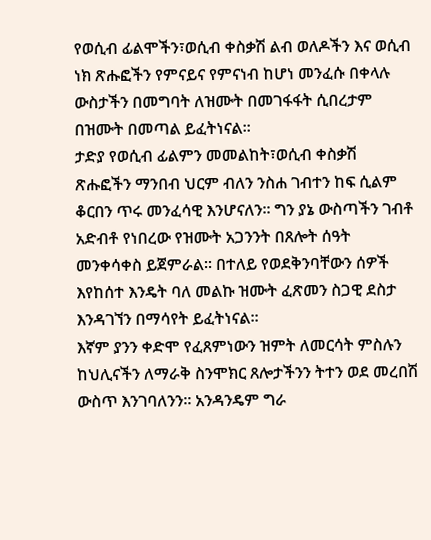የወሲብ ፊልሞችን፣ወሲብ ቀስቃሽ ልብ ወለዶችን እና ወሲብ ነክ ጽሑፎችን የምናይና የምናነብ ከሆነ መንፈሱ በቀላሉ ውስታችን በመግባት ለዝሙት በመገፋፋት ሲበረታም በዝሙት በመጣል ይፈትነናል፡፡
ታድያ የወሲብ ፊልምን መመልከት፣ወሲብ ቀስቃሽ ጽሑፎችን ማንበብ ህርም ብለን ንስሐ ገብተን ከፍ ሲልም ቆርበን ጥሩ መንፈሳዊ እንሆናለን፡፡ ግን ያኔ ውስጣችን ገብቶ አድብቶ የነበረው የዝሙት አጋንንት በጸሎት ሰዓት መንቀሳቀስ ይጀምራል፡፡ በተለይ የወደቅንባቸውን ሰዎች እየከሰተ እንዴት ባለ መልኩ ዝሙት ፈጽመን ስጋዊ ደስታ እንዳገኘን በማሳየት ይፈትነናል፡፡
እኛም ያንን ቀድሞ የፈጸምነውን ዝምት ለመርሳት ምስሉን ከህሊናችን ለማራቅ ስንሞክር ጸሎታችንን ትተን ወደ መረበሽ ውስጥ እንገባለንን፡፡ አንዳንዴም ግራ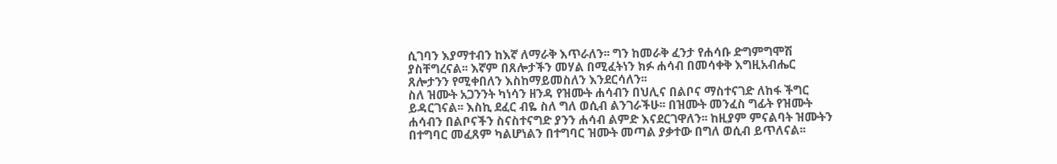ሲገባን እያማተብን ከእኛ ለማራቅ እጥራለን፡፡ ግን ከመራቅ ፈንታ የሐሳቡ ድግምግሞሽ ያስቸግረናል፡፡ እኛም በጸሎታችን መሃል በሚፈትነን ክፉ ሐሳብ በመሳቀቅ እግዚአብሔር ጸሎታንን የሚቀበለን እስከማይመስለን እንደርሳለን፡፡
ስለ ዝሙት አጋንንት ካነሳን ዘንዳ የዝሙት ሐሳብን በህሊና በልቦና ማስተናገድ ለከፋ ችግር ይዳርገናል፡፡ እስኪ ደፈር ብዬ ስለ ግለ ወሲብ ልንገራችሁ፡፡ በዝሙት መንፈስ ግፊት የዝሙት ሐሳብን በልቦናችን ስናስተናግድ ያንን ሐሳብ ልምድ እናደርገዋለን፡፡ ከዚያም ምናልባት ዝሙትን በተግባር መፈጸም ካልሆነልን በተግባር ዝሙት መጣል ያቃተው በግለ ወሲብ ይጥለናል፡፡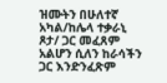ዝሙትን በሁለተኛ አካል/ከሌላ ተቃራኒ ጾታ/ ጋር መፈጸም አልሆን ሲለን ከራሳችን ጋር እንድንፈጽም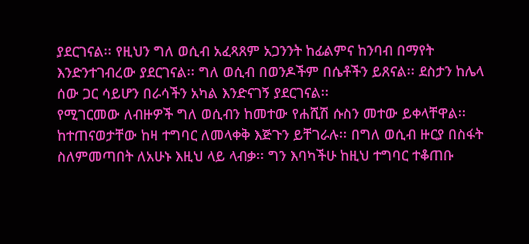ያደርገናል፡፡ የዚህን ግለ ወሲብ አፈጻጸም አጋንንት ከፊልምና ከንባብ በማየት እንድንተገብረው ያደርገናል፡፡ ግለ ወሲብ በወንዶችም በሴቶችን ይጸናል፡፡ ደስታን ከሌላ ሰው ጋር ሳይሆን በራሳችን አካል እንድናገኝ ያደርገናል፡፡
የሚገርመው ለብዙዎች ግለ ወሲብን ከመተው የሐሺሽ ሱስን መተው ይቀላቸዋል፡፡ ከተጠናወታቸው ከዛ ተግባር ለመላቀቅ እጅጉን ይቸገራሉ፡፡ በግለ ወሲብ ዙርያ በስፋት ስለምመጣበት ለአሁኑ እዚህ ላይ ላብቃ፡፡ ግን እባካችሁ ከዚህ ተግባር ተቆጠቡ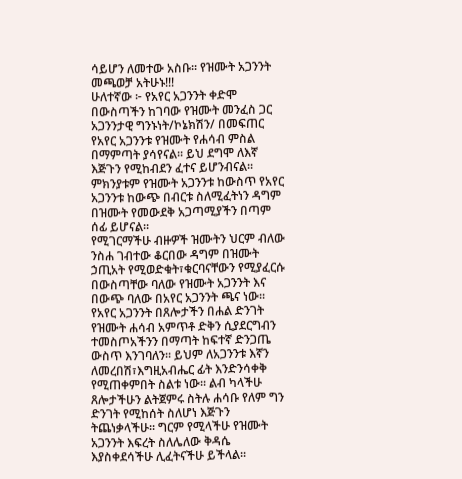ሳይሆን ለመተው አስቡ፡፡ የዝሙት አጋንንት መጫወቻ አትሁኑ!!!
ሁለተኛው ፦ የአየር አጋንንት ቀድሞ በውስጣችን ከገባው የዝሙት መንፈስ ጋር አጋንንታዊ ግንኑነት/ኮኔክሽን/ በመፍጠር የአየር አጋንንቱ የዝሙት የሐሳብ ምስል በማምጣት ያሳየናል፡፡ ይህ ደግሞ ለእኛ እጅጉን የሚከብደን ፈተና ይሆንብናል፡፡ ምክንያቱም የዝሙት አጋንንቱ ከውስጥ የአየር አጋንንቱ ከውጭ በብርቱ ስለሚፈትነን ዳግም በዝሙት የመውደቅ አጋጣሚያችን በጣም ሰፊ ይሆናል፡፡
የሚገርማችሁ ብዙዎች ዝሙትን ህርም ብለው ንስሐ ገብተው ቆርበው ዳግም በዝሙት ኃጢአት የሚወድቁት፣ቁርባናቸውን የሚያፈርሱ በውስጣቸው ባለው የዝሙት አጋንንት እና በውጭ ባለው በአየር አጋንንት ጫና ነው፡፡
የአየር አጋንንት በጸሎታችን በሐል ድንገት የዝሙት ሐሳብ አምጥቶ ድቅን ሲያደርግብን ተመስጦአችንን በማጣት ከፍተኛ ድንጋጤ ውስጥ እንገባለን፡፡ ይህም ለአጋንንቱ እኛን ለመረበሽ፣እግዚአብሔር ፊት እንድንሳቀቅ የሚጠቀምበት ስልቱ ነው፡፡ ልብ ካላችሁ ጸሎታችሁን ልትጀምሩ ስትሉ ሐሳቡ የለም ግን ድንገት የሚከሰት ስለሆነ እጅጉን ትጨነቃላችሁ፡፡ ግርም የሚላችሁ የዝሙት አጋንንት እፍረት ስለሌለው ቅዳሴ እያስቀደሳችሁ ሊፈትናችሁ ይችላል፡፡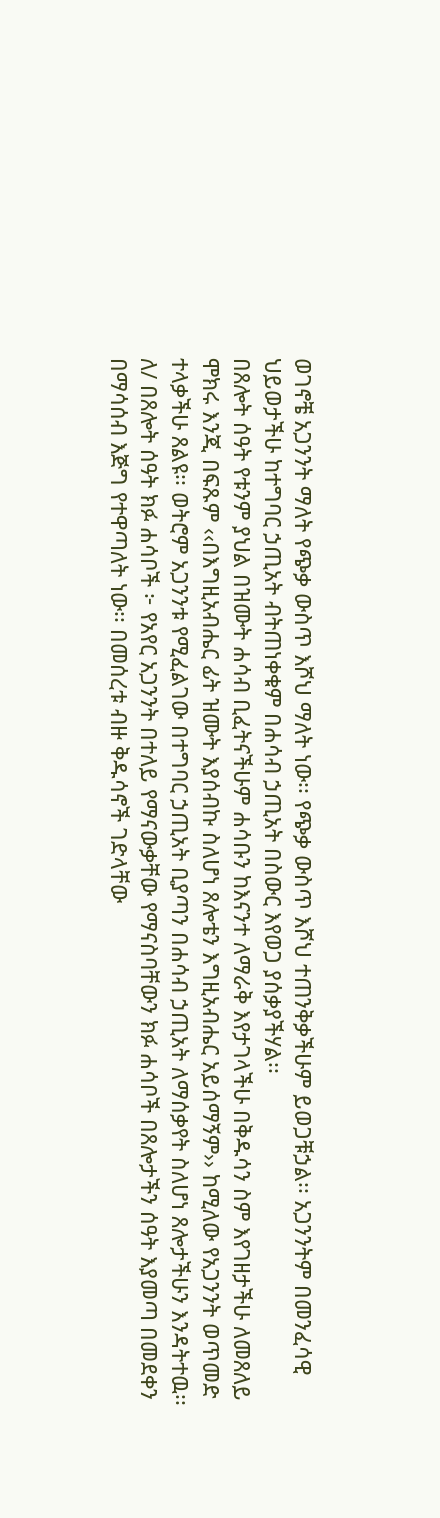ወገኖቼ አጋንንት ማለት የጭቃ ውስጥ እሾህ ማለት ነው፡፡ የጭቃ ውስጥ እሾህ ተጠንቅቃችሁም ይወጋቹኃል፡፡ አጋንንትም በመንፈሳዊ ህይወታችሁ ከተግባር ኃጢአት ብትጠነቀቁም በሐሳብ ኃጢአት በስውር እየወጋ ያሰቃያችሃል፡፡
በጸሎት ሰዓት የቱንም ያህል በዝሙት ሐሳብ ቢፈትናችሁም ሐሳቡን ከእናንተ ለማራቅ እየታገላችሁ በቅዱሳን ስም እየገዘታችሁ ለመጸለይ ሞክሩ እንጂ በፍጹም ‹‹በእግዚአብሔር ፊት ዝሙት እያሰብኩ ስለሆነ ጸሎቴን እግዚአብሔር አይሰማኝም›› ከሚለው የአጋንንት ወጥመድ ተላቃችሁ ጸልዩ፡፡ ወትሮም አጋንንቱ የሚፈልገው በተግባር ኃጢአት ቢያጣን በሐሳብ ኃጢአት ለማሰቃየት ስለሆነ ጸሎታችሁን እንዳትተዉ፡፡
ለ/ በጸሎት ሰዓት ክፉ ሐሳቦች ፦ የአየር አጋንንት በተለይ የማናውቃቸው የማናስባቸውን ክፉ ሐሳቦች በጸሎታችን ሰዓት እያመጣ በመደቀን በማሳሰብ እጅግ የተዋጣለት ነው፡፡ በመሰረቱ ብዙ ቅዱሳኖች ገድላቸው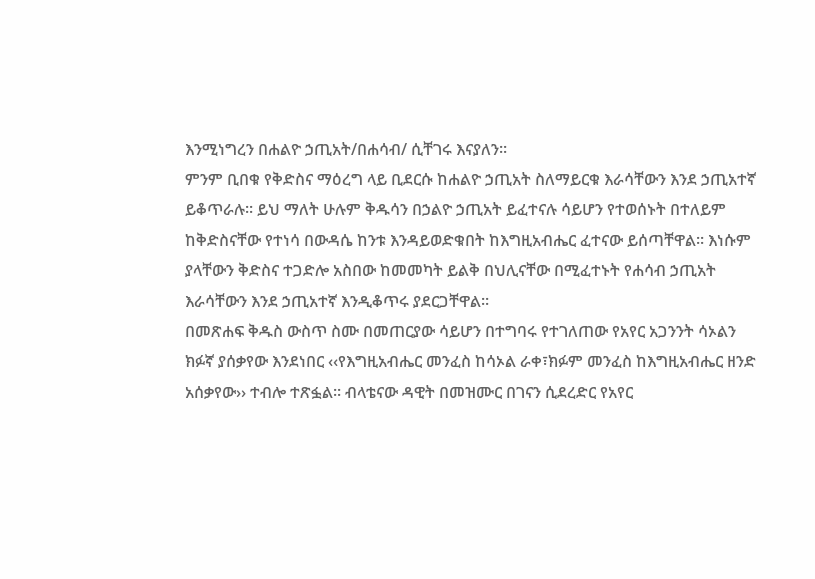እንሚነግረን በሐልዮ ኃጢአት/በሐሳብ/ ሲቸገሩ እናያለን፡፡
ምንም ቢበቁ የቅድስና ማዕረግ ላይ ቢደርሱ ከሐልዮ ኃጢአት ስለማይርቁ እራሳቸውን እንደ ኃጢአተኛ ይቆጥራሉ፡፡ ይህ ማለት ሁሉም ቅዱሳን በኃልዮ ኃጢአት ይፈተናሉ ሳይሆን የተወሰኑት በተለይም ከቅድስናቸው የተነሳ በውዳሴ ከንቱ እንዳይወድቁበት ከእግዚአብሔር ፈተናው ይሰጣቸዋል፡፡ እነሱም ያላቸውን ቅድስና ተጋድሎ አስበው ከመመካት ይልቅ በህሊናቸው በሚፈተኑት የሐሳብ ኃጢአት እራሳቸውን እንደ ኃጢአተኛ እንዲቆጥሩ ያደርጋቸዋል፡፡
በመጽሐፍ ቅዱስ ውስጥ ስሙ በመጠርያው ሳይሆን በተግባሩ የተገለጠው የአየር አጋንንት ሳኦልን ክፉኛ ያሰቃየው እንደነበር ‹‹የእግዚአብሔር መንፈስ ከሳኦል ራቀ፣ክፉም መንፈስ ከእግዚአብሔር ዘንድ አሰቃየው›› ተብሎ ተጽፏል፡፡ ብላቴናው ዳዊት በመዝሙር በገናን ሲደረድር የአየር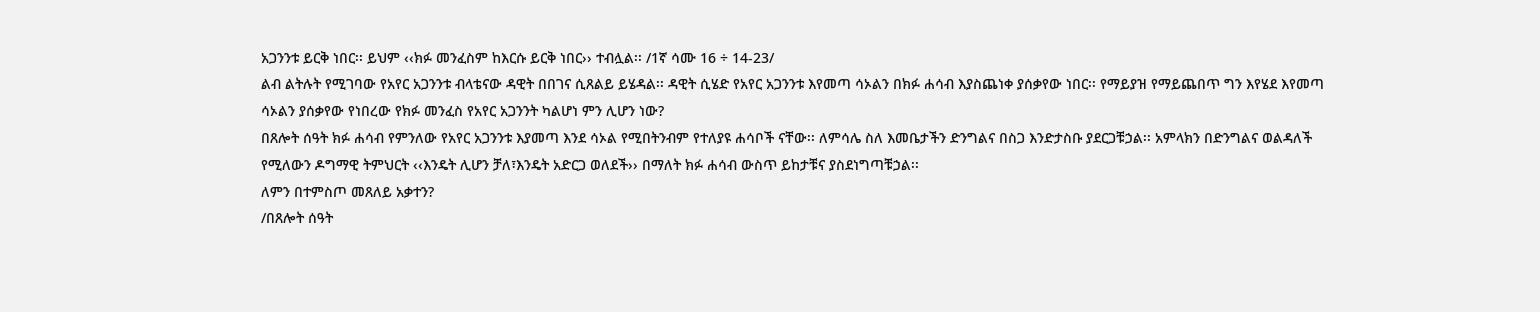አጋንንቱ ይርቅ ነበር፡፡ ይህም ‹‹ክፉ መንፈስም ከእርሱ ይርቅ ነበር›› ተብሏል፡፡ /1ኛ ሳሙ 16 ÷ 14-23/
ልብ ልትሉት የሚገባው የአየር አጋንንቱ ብላቴናው ዳዊት በበገና ሲጸልይ ይሄዳል፡፡ ዳዊት ሲሄድ የአየር አጋንንቱ እየመጣ ሳኦልን በክፉ ሐሳብ እያስጨነቀ ያሰቃየው ነበር፡፡ የማይያዝ የማይጨበጥ ግን እየሄደ እየመጣ ሳኦልን ያሰቃየው የነበረው የክፉ መንፈስ የአየር አጋንንት ካልሆነ ምን ሊሆን ነው?
በጸሎት ሰዓት ክፉ ሐሳብ የምንለው የአየር አጋንንቱ እያመጣ እንደ ሳኦል የሚበትንብም የተለያዩ ሐሳቦች ናቸው፡፡ ለምሳሌ ስለ እመቤታችን ድንግልና በስጋ እንድታስቡ ያደርጋቹኃል፡፡ አምላክን በድንግልና ወልዳለች የሚለውን ዶግማዊ ትምህርት ‹‹እንዴት ሊሆን ቻለ፣እንዴት አድርጋ ወለደች›› በማለት ክፉ ሐሳብ ውስጥ ይከታቹና ያስደነግጣቹኃል፡፡
ለምን በተምስጦ መጸለይ አቃተን?
/በጸሎት ሰዓት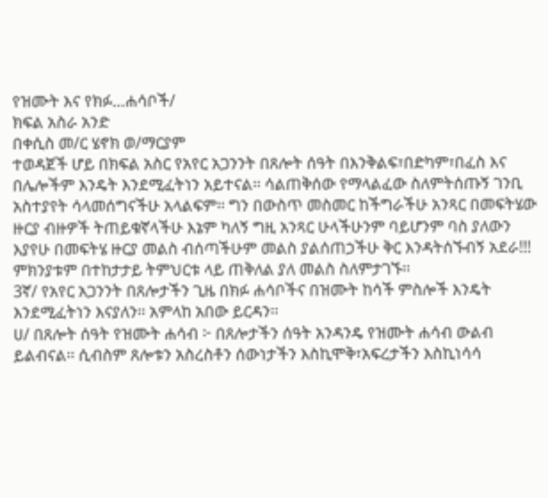የዝሙት እና የክፉ…ሐሳቦች/
ክፍል አስራ አንድ
በቀሲስ መ/ር ሄኖክ ወ/ማርያም
ተወዳጀች ሆይ በክፍል አስር የአየር አጋንንት በጸሎት ሰዓት በእንቅልፍ፣በድካም፣በፈስ እና በሌሎችም እንዴት እንደሚፈትነን አይተናል፡፡ ሳልጠቅሰው የማላልፈው ስለምትሰጡኝ ገንቢ አስተያየት ሳላመሰግናችሁ አላልፍም፡፡ ግን በውስጥ መስመር ከችግራችሁ አንጻር በመፍትሄው ዙርያ ብዙዎች ትጠይቁኛላችሁ እኔም ካለኝ ግዚ አንጻር ሁላችሁንም ባይሆንም ባስ ያለውን እያየሁ በመፍትሄ ዙርያ መልስ ብሰጣችሁም መልስ ያልሰጠኃችሁ ቅር እንዳትሰኙብኝ አደራ!!! ምክንያቱም በተከታታይ ትምህርቱ ላይ ጠቅለል ያለ መልስ ስለምታገኙ፡፡
3ኛ/ የአየር አጋንንት በጸሎታችን ጊዜ በክፉ ሐሳቦችና በዝሙት ከሳች ምስሎች እንዴት እንደሚፈትነን እናያለን፡፡ አምላከ አበው ይርዳን፡፡
ሀ/ በጸሎት ሰዓት የዝሙት ሐሳብ ፦ በጸሎታችን ሰዓት አንዳንዴ የዝሙት ሐሳብ ውልብ ይልብናል፡፡ ሲብስም ጸሎቱን አስረስቶን ሰውነታችን እስኪሞቅ፣አፍረታችን እስኪነሳሳ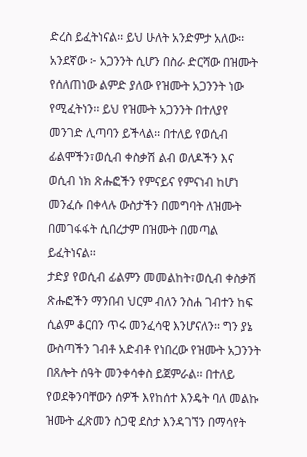ድረስ ይፈትነናል፡፡ ይህ ሁለት አንድምታ አለው፡፡
አንደኛው ፦ አጋንንት ሲሆን በስራ ድርሻው በዝሙት የሰለጠነው ልምድ ያለው የዝሙት አጋንንት ነው የሚፈትነን፡፡ ይህ የዝሙት አጋንንት በተለያየ መንገድ ሊጣባን ይችላል፡፡ በተለይ የወሲብ ፊልሞችን፣ወሲብ ቀስቃሽ ልብ ወለዶችን እና ወሲብ ነክ ጽሑፎችን የምናይና የምናነብ ከሆነ መንፈሱ በቀላሉ ውስታችን በመግባት ለዝሙት በመገፋፋት ሲበረታም በዝሙት በመጣል ይፈትነናል፡፡
ታድያ የወሲብ ፊልምን መመልከት፣ወሲብ ቀስቃሽ ጽሑፎችን ማንበብ ህርም ብለን ንስሐ ገብተን ከፍ ሲልም ቆርበን ጥሩ መንፈሳዊ እንሆናለን፡፡ ግን ያኔ ውስጣችን ገብቶ አድብቶ የነበረው የዝሙት አጋንንት በጸሎት ሰዓት መንቀሳቀስ ይጀምራል፡፡ በተለይ የወደቅንባቸውን ሰዎች እየከሰተ እንዴት ባለ መልኩ ዝሙት ፈጽመን ስጋዊ ደስታ እንዳገኘን በማሳየት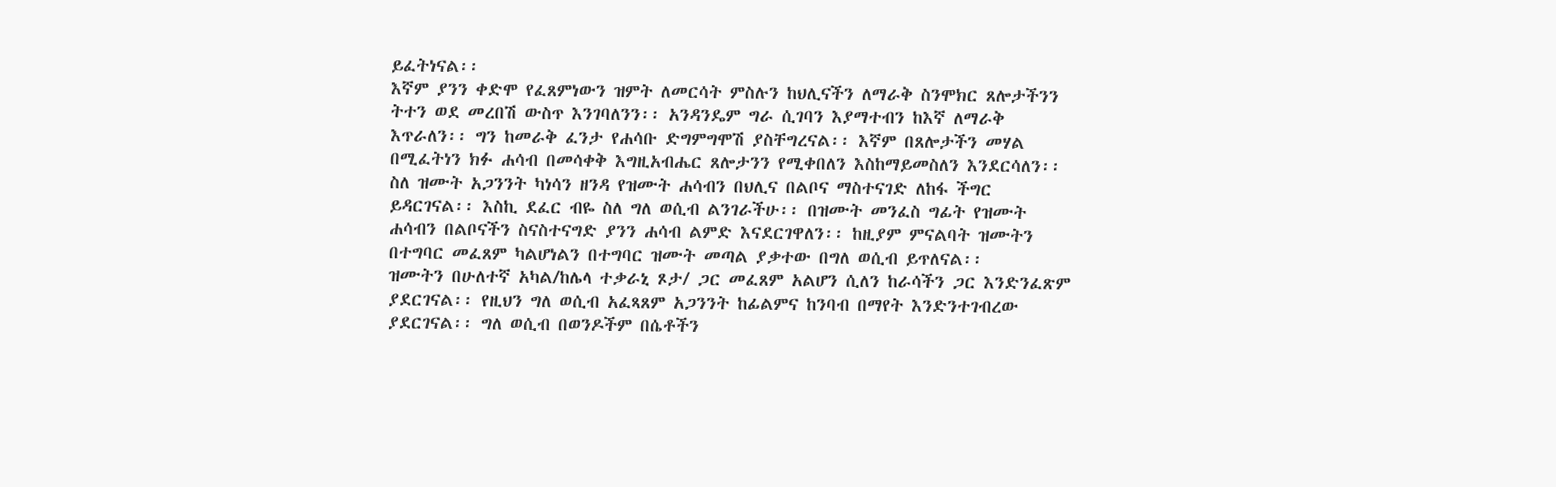ይፈትነናል፡፡
እኛም ያንን ቀድሞ የፈጸምነውን ዝምት ለመርሳት ምስሉን ከህሊናችን ለማራቅ ስንሞክር ጸሎታችንን ትተን ወደ መረበሽ ውስጥ እንገባለንን፡፡ አንዳንዴም ግራ ሲገባን እያማተብን ከእኛ ለማራቅ እጥራለን፡፡ ግን ከመራቅ ፈንታ የሐሳቡ ድግምግሞሽ ያስቸግረናል፡፡ እኛም በጸሎታችን መሃል በሚፈትነን ክፉ ሐሳብ በመሳቀቅ እግዚአብሔር ጸሎታንን የሚቀበለን እስከማይመስለን እንደርሳለን፡፡
ስለ ዝሙት አጋንንት ካነሳን ዘንዳ የዝሙት ሐሳብን በህሊና በልቦና ማስተናገድ ለከፋ ችግር ይዳርገናል፡፡ እስኪ ደፈር ብዬ ስለ ግለ ወሲብ ልንገራችሁ፡፡ በዝሙት መንፈስ ግፊት የዝሙት ሐሳብን በልቦናችን ስናስተናግድ ያንን ሐሳብ ልምድ እናደርገዋለን፡፡ ከዚያም ምናልባት ዝሙትን በተግባር መፈጸም ካልሆነልን በተግባር ዝሙት መጣል ያቃተው በግለ ወሲብ ይጥለናል፡፡
ዝሙትን በሁለተኛ አካል/ከሌላ ተቃራኒ ጾታ/ ጋር መፈጸም አልሆን ሲለን ከራሳችን ጋር እንድንፈጽም ያደርገናል፡፡ የዚህን ግለ ወሲብ አፈጻጸም አጋንንት ከፊልምና ከንባብ በማየት እንድንተገብረው ያደርገናል፡፡ ግለ ወሲብ በወንዶችም በሴቶችን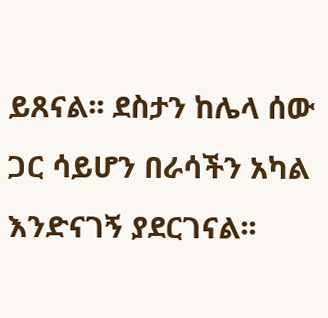ይጸናል፡፡ ደስታን ከሌላ ሰው ጋር ሳይሆን በራሳችን አካል እንድናገኝ ያደርገናል፡፡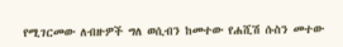የሚገርመው ለብዙዎች ግለ ወሲብን ከመተው የሐሺሽ ሱስን መተው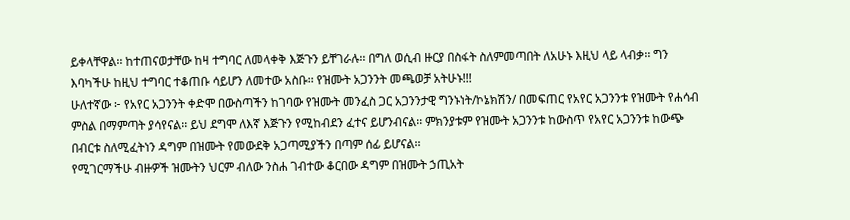ይቀላቸዋል፡፡ ከተጠናወታቸው ከዛ ተግባር ለመላቀቅ እጅጉን ይቸገራሉ፡፡ በግለ ወሲብ ዙርያ በስፋት ስለምመጣበት ለአሁኑ እዚህ ላይ ላብቃ፡፡ ግን እባካችሁ ከዚህ ተግባር ተቆጠቡ ሳይሆን ለመተው አስቡ፡፡ የዝሙት አጋንንት መጫወቻ አትሁኑ!!!
ሁለተኛው ፦ የአየር አጋንንት ቀድሞ በውስጣችን ከገባው የዝሙት መንፈስ ጋር አጋንንታዊ ግንኑነት/ኮኔክሽን/ በመፍጠር የአየር አጋንንቱ የዝሙት የሐሳብ ምስል በማምጣት ያሳየናል፡፡ ይህ ደግሞ ለእኛ እጅጉን የሚከብደን ፈተና ይሆንብናል፡፡ ምክንያቱም የዝሙት አጋንንቱ ከውስጥ የአየር አጋንንቱ ከውጭ በብርቱ ስለሚፈትነን ዳግም በዝሙት የመውደቅ አጋጣሚያችን በጣም ሰፊ ይሆናል፡፡
የሚገርማችሁ ብዙዎች ዝሙትን ህርም ብለው ንስሐ ገብተው ቆርበው ዳግም በዝሙት ኃጢአት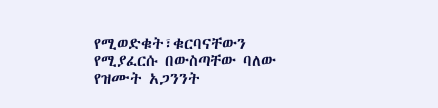የሚወድቁት፣ቁርባናቸውን የሚያፈርሱ በውስጣቸው ባለው የዝሙት አጋንንት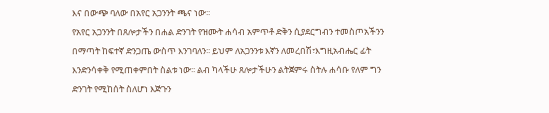እና በውጭ ባለው በአየር አጋንንት ጫና ነው፡፡
የአየር አጋንንት በጸሎታችን በሐል ድንገት የዝሙት ሐሳብ አምጥቶ ድቅን ሲያደርግብን ተመስጦአችንን በማጣት ከፍተኛ ድንጋጤ ውስጥ እንገባለን፡፡ ይህም ለአጋንንቱ እኛን ለመረበሽ፣እግዚአብሔር ፊት እንድንሳቀቅ የሚጠቀምበት ስልቱ ነው፡፡ ልብ ካላችሁ ጸሎታችሁን ልትጀምሩ ስትሉ ሐሳቡ የለም ግን ድንገት የሚከሰት ስለሆነ እጅጉን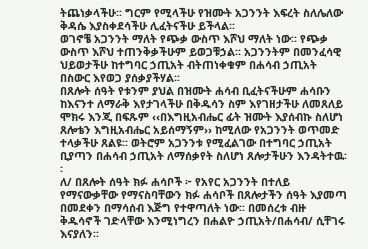ትጨነቃላችሁ፡፡ ግርም የሚላችሁ የዝሙት አጋንንት እፍረት ስለሌለው ቅዳሴ እያስቀደሳችሁ ሊፈትናችሁ ይችላል፡፡
ወገኖቼ አጋንንት ማለት የጭቃ ውስጥ እሾህ ማለት ነው፡፡ የጭቃ ውስጥ እሾህ ተጠንቅቃችሁም ይወጋቹኃል፡፡ አጋንንትም በመንፈሳዊ ህይወታችሁ ከተግባር ኃጢአት ብትጠነቀቁም በሐሳብ ኃጢአት በስውር እየወጋ ያሰቃያችሃል፡፡
በጸሎት ሰዓት የቱንም ያህል በዝሙት ሐሳብ ቢፈትናችሁም ሐሳቡን ከእናንተ ለማራቅ እየታገላችሁ በቅዱሳን ስም እየገዘታችሁ ለመጸለይ ሞክሩ እንጂ በፍጹም ‹‹በእግዚአብሔር ፊት ዝሙት እያሰብኩ ስለሆነ ጸሎቴን እግዚአብሔር አይሰማኝም›› ከሚለው የአጋንንት ወጥመድ ተላቃችሁ ጸልዩ፡፡ ወትሮም አጋንንቱ የሚፈልገው በተግባር ኃጢአት ቢያጣን በሐሳብ ኃጢአት ለማሰቃየት ስለሆነ ጸሎታችሁን እንዳትተዉ፡፡
ለ/ በጸሎት ሰዓት ክፉ ሐሳቦች ፦ የአየር አጋንንት በተለይ የማናውቃቸው የማናስባቸውን ክፉ ሐሳቦች በጸሎታችን ሰዓት እያመጣ በመደቀን በማሳሰብ እጅግ የተዋጣለት ነው፡፡ በመሰረቱ ብዙ ቅዱሳኖች ገድላቸው እንሚነግረን በሐልዮ ኃጢአት/በሐሳብ/ ሲቸገሩ እናያለን፡፡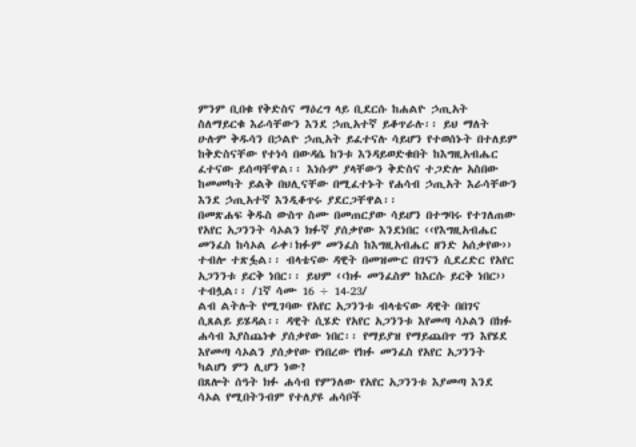ምንም ቢበቁ የቅድስና ማዕረግ ላይ ቢደርሱ ከሐልዮ ኃጢአት ስለማይርቁ እራሳቸውን እንደ ኃጢአተኛ ይቆጥራሉ፡፡ ይህ ማለት ሁሉም ቅዱሳን በኃልዮ ኃጢአት ይፈተናሉ ሳይሆን የተወሰኑት በተለይም ከቅድስናቸው የተነሳ በውዳሴ ከንቱ እንዳይወድቁበት ከእግዚአብሔር ፈተናው ይሰጣቸዋል፡፡ እነሱም ያላቸውን ቅድስና ተጋድሎ አስበው ከመመካት ይልቅ በህሊናቸው በሚፈተኑት የሐሳብ ኃጢአት እራሳቸውን እንደ ኃጢአተኛ እንዲቆጥሩ ያደርጋቸዋል፡፡
በመጽሐፍ ቅዱስ ውስጥ ስሙ በመጠርያው ሳይሆን በተግባሩ የተገለጠው የአየር አጋንንት ሳኦልን ክፉኛ ያሰቃየው እንደነበር ‹‹የእግዚአብሔር መንፈስ ከሳኦል ራቀ፣ክፉም መንፈስ ከእግዚአብሔር ዘንድ አሰቃየው›› ተብሎ ተጽፏል፡፡ ብላቴናው ዳዊት በመዝሙር በገናን ሲደረድር የአየር አጋንንቱ ይርቅ ነበር፡፡ ይህም ‹‹ክፉ መንፈስም ከእርሱ ይርቅ ነበር›› ተብሏል፡፡ /1ኛ ሳሙ 16 ÷ 14-23/
ልብ ልትሉት የሚገባው የአየር አጋንንቱ ብላቴናው ዳዊት በበገና ሲጸልይ ይሄዳል፡፡ ዳዊት ሲሄድ የአየር አጋንንቱ እየመጣ ሳኦልን በክፉ ሐሳብ እያስጨነቀ ያሰቃየው ነበር፡፡ የማይያዝ የማይጨበጥ ግን እየሄደ እየመጣ ሳኦልን ያሰቃየው የነበረው የክፉ መንፈስ የአየር አጋንንት ካልሆነ ምን ሊሆን ነው?
በጸሎት ሰዓት ክፉ ሐሳብ የምንለው የአየር አጋንንቱ እያመጣ እንደ ሳኦል የሚበትንብም የተለያዩ ሐሳቦች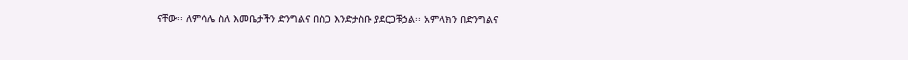ናቸው፡፡ ለምሳሌ ስለ እመቤታችን ድንግልና በስጋ እንድታስቡ ያደርጋቹኃል፡፡ አምላክን በድንግልና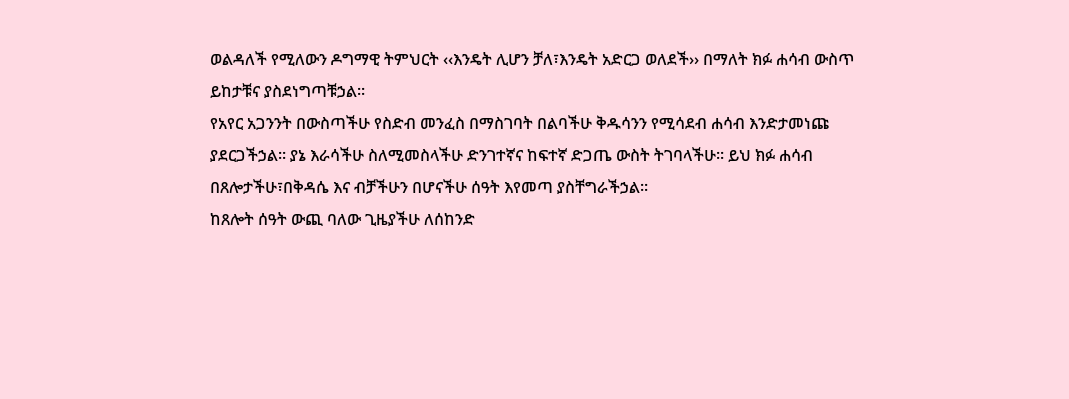ወልዳለች የሚለውን ዶግማዊ ትምህርት ‹‹እንዴት ሊሆን ቻለ፣እንዴት አድርጋ ወለደች›› በማለት ክፉ ሐሳብ ውስጥ ይከታቹና ያስደነግጣቹኃል፡፡
የአየር አጋንንት በውስጣችሁ የስድብ መንፈስ በማስገባት በልባችሁ ቅዱሳንን የሚሳደብ ሐሳብ እንድታመነጩ ያደርጋችኃል፡፡ ያኔ እራሳችሁ ስለሚመስላችሁ ድንገተኛና ከፍተኛ ድጋጤ ውስት ትገባላችሁ፡፡ ይህ ክፉ ሐሳብ በጸሎታችሁ፣በቅዳሴ እና ብቻችሁን በሆናችሁ ሰዓት እየመጣ ያስቸግራችኃል፡፡
ከጸሎት ሰዓት ውጪ ባለው ጊዜያችሁ ለሰከንድ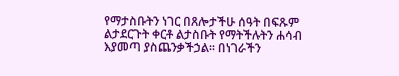የማታስቡትን ነገር በጸሎታችሁ ሰዓት በፍጹም ልታደርጉት ቀርቶ ልታስቡት የማትችሉትን ሐሳብ እያመጣ ያስጨንቃችኃል፡፡ በነገራችን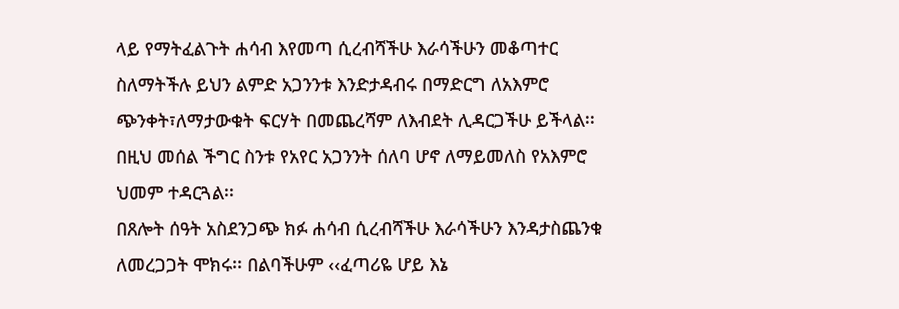ላይ የማትፈልጉት ሐሳብ እየመጣ ሲረብሻችሁ እራሳችሁን መቆጣተር ስለማትችሉ ይህን ልምድ አጋንንቱ እንድታዳብሩ በማድርግ ለአእምሮ ጭንቀት፣ለማታውቁት ፍርሃት በመጨረሻም ለእብደት ሊዳርጋችሁ ይችላል፡፡ በዚህ መሰል ችግር ስንቱ የአየር አጋንንት ሰለባ ሆኖ ለማይመለስ የአእምሮ ህመም ተዳርጓል፡፡
በጸሎት ሰዓት አስደንጋጭ ክፉ ሐሳብ ሲረብሻችሁ እራሳችሁን እንዳታስጨንቁ ለመረጋጋት ሞክሩ፡፡ በልባችሁም ‹‹ፈጣሪዬ ሆይ እኔ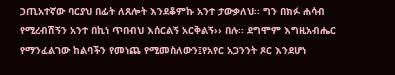ኃጢአተኛው ባርያህ በፊት ለጸሎት እንደቆምኩ አንተ ታውቃለህ፡፡ ግን በክፉ ሐሳብ የሚረብሽኝን አንተ በኪነ ጥበብህ እሰርልኝ አርቅልኝ›› በሉ፡፡ ደግሞም እግዚአብሔር የማንፈልገው ከልባችን የመነጨ የሚመስለውን፤የአየር አጋንንት ጾር እንደሆነ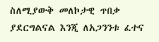ስለሚያውቅ መለኮታዊ ጥበቃ ያደርግልናል እንጂ ለአጋንንቱ ፈተና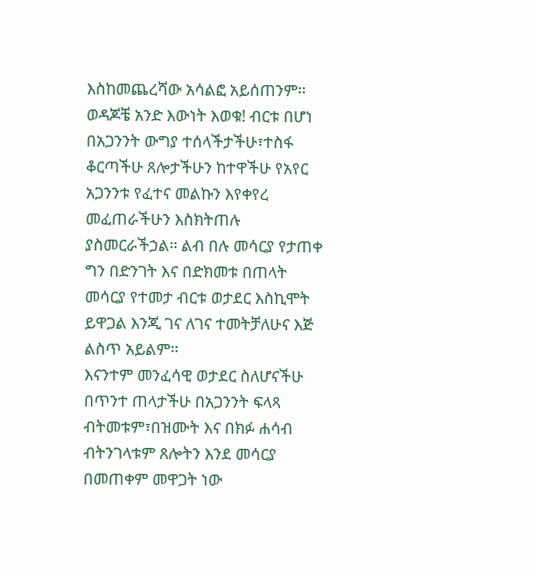እስከመጨረሻው አሳልፎ አይሰጠንም፡፡
ወዳጆቼ አንድ እውነት እወቁ! ብርቱ በሆነ በአጋንንት ውግያ ተሰላችታችሁ፣ተስፋ ቆርጣችሁ ጸሎታችሁን ከተዋችሁ የአየር አጋንንቱ የፈተና መልኩን እየቀየረ መፈጠራችሁን እስክትጠሉ ያስመርራችኃል፡፡ ልብ በሉ መሳርያ የታጠቀ ግን በድንገት እና በድክመቱ በጠላት መሳርያ የተመታ ብርቱ ወታደር እስኪሞት ይዋጋል እንጂ ገና ለገና ተመትቻለሁና እጅ ልስጥ አይልም፡፡
እናንተም መንፈሳዊ ወታደር ስለሆናችሁ በጥንተ ጠላታችሁ በአጋንንት ፍላጻ ብትመቱም፣በዝሙት እና በክፉ ሐሳብ ብትንገላቱም ጸሎትን እንደ መሳርያ በመጠቀም መዋጋት ነው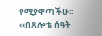የሚያዋጣችሁ፡፡
‹‹በጸሎቴ ሰዓት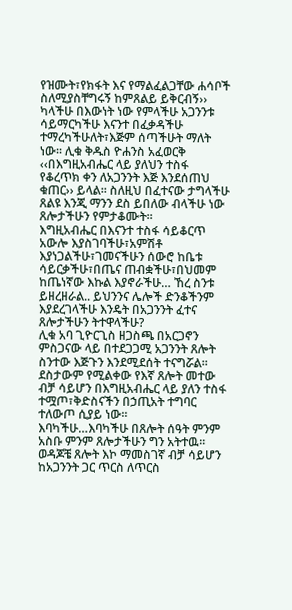የዝሙት፣የክፋት እና የማልፈልጋቸው ሐሳቦች ስለሚያስቸግሩኝ ከምጸልይ ይቅርብኝ›› ካላችሁ በእውነት ነው የምላችሁ አጋንንቱ ሳይማርካችሁ እናንተ በፈቃዳችሁ ተማረካችሁለት፣እጅም ሰጣችሁት ማለት ነው፡፡ ሊቁ ቅዱስ ዮሐንስ አፈወርቅ ‹‹በእግዚአብሔር ላይ ያለህን ተስፋ የቆረጥክ ቀን ለአጋንንት እጅ እንደሰጠህ ቁጠር›› ይላል፡፡ ስለዚህ በፈተናው ታግላችሁ ጸልዩ እንጂ ማንን ደስ ይበለው ብላችሁ ነው ጸሎታችሁን የምታቆሙት፡፡
እግዚአብሔር በእናንተ ተስፋ ሳይቆርጥ አውሎ እያስገባችሁ፣አምሽቶ እያነጋልችሁ፣ገመናችሁን ሰውሮ ከቤቱ ሳይርቃችሁ፣በጤና ጠብቋችሁ፣በህመም ከጤነኛው እኩል እያኖራችሁ… ኸረ ስንቱ ይዘረዘራል.. ይህንንና ሌሎች ድንቆችንም እያደረገላችሁ እንዴት በአጋንንት ፈተና ጸሎታችሁን ትተዋላችሁ?
ሊቁ አባ ጊዮርጊስ ዘጋስጫ በአርጋኖን ምስጋናው ላይ በተደጋጋሚ አጋንንት ጸሎት ስንተው እጅጉን እንደሚደሰት ተናግሯል፡፡ ደስታውም የሚልቀው የእኛ ጸሎት መተው ብቻ ሳይሆን በእግዚአብሔር ላይ ያለን ተስፋ ተሟጦ፣ቅድስናችን በኃጢአት ተግባር ተለውጦ ሲያይ ነው፡፡
እባካችሁ…እባካችሁ በጸሎት ሰዓት ምንም አስቡ ምንም ጸሎታችሁን ግን አትተዉ፡፡ ወዳጆቼ ጸሎት እኮ ማመስገኛ ብቻ ሳይሆን ከአጋንንት ጋር ጥርስ ለጥርስ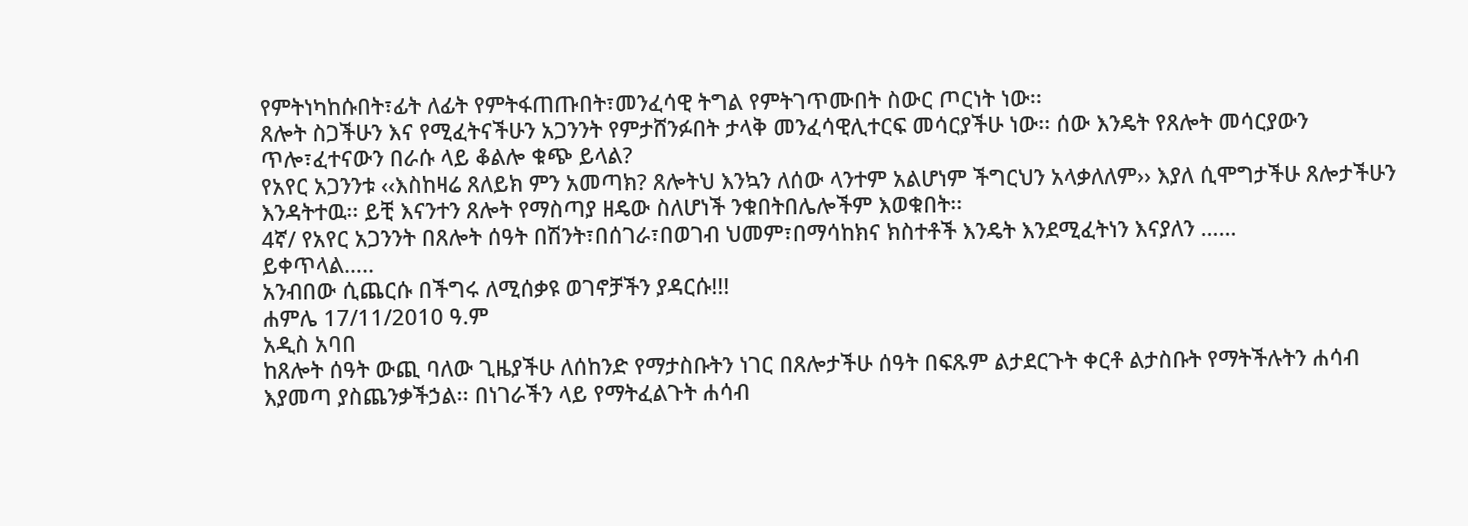የምትነካከሱበት፣ፊት ለፊት የምትፋጠጡበት፣መንፈሳዊ ትግል የምትገጥሙበት ስውር ጦርነት ነው፡፡
ጸሎት ስጋችሁን እና የሚፈትናችሁን አጋንንት የምታሸንፉበት ታላቅ መንፈሳዊሊተርፍ መሳርያችሁ ነው፡፡ ሰው እንዴት የጸሎት መሳርያውን ጥሎ፣ፈተናውን በራሱ ላይ ቆልሎ ቁጭ ይላል?
የአየር አጋንንቱ ‹‹እስከዛሬ ጸለይክ ምን አመጣክ? ጸሎትህ እንኳን ለሰው ላንተም አልሆነም ችግርህን አላቃለለም›› እያለ ሲሞግታችሁ ጸሎታችሁን እንዳትተዉ፡፡ ይቺ እናንተን ጸሎት የማስጣያ ዘዴው ስለሆነች ንቁበትበሌሎችም እወቁበት፡፡
4ኛ/ የአየር አጋንንት በጸሎት ሰዓት በሽንት፣በሰገራ፣በወገብ ህመም፣በማሳከክና ክስተቶች እንዴት እንደሚፈትነን እናያለን ……
ይቀጥላል…..
አንብበው ሲጨርሱ በችግሩ ለሚሰቃዩ ወገኖቻችን ያዳርሱ!!!
ሐምሌ 17/11/2010 ዓ.ም
አዲስ አባበ
ከጸሎት ሰዓት ውጪ ባለው ጊዜያችሁ ለሰከንድ የማታስቡትን ነገር በጸሎታችሁ ሰዓት በፍጹም ልታደርጉት ቀርቶ ልታስቡት የማትችሉትን ሐሳብ እያመጣ ያስጨንቃችኃል፡፡ በነገራችን ላይ የማትፈልጉት ሐሳብ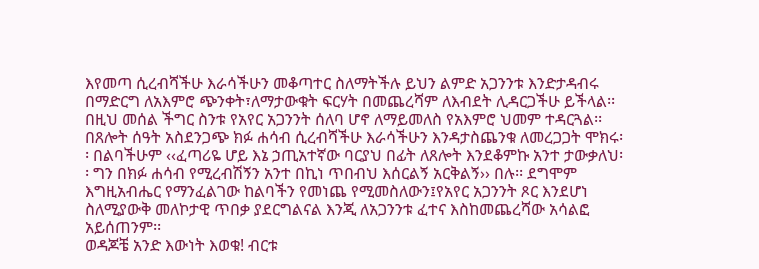እየመጣ ሲረብሻችሁ እራሳችሁን መቆጣተር ስለማትችሉ ይህን ልምድ አጋንንቱ እንድታዳብሩ በማድርግ ለአእምሮ ጭንቀት፣ለማታውቁት ፍርሃት በመጨረሻም ለእብደት ሊዳርጋችሁ ይችላል፡፡ በዚህ መሰል ችግር ስንቱ የአየር አጋንንት ሰለባ ሆኖ ለማይመለስ የአእምሮ ህመም ተዳርጓል፡፡
በጸሎት ሰዓት አስደንጋጭ ክፉ ሐሳብ ሲረብሻችሁ እራሳችሁን እንዳታስጨንቁ ለመረጋጋት ሞክሩ፡፡ በልባችሁም ‹‹ፈጣሪዬ ሆይ እኔ ኃጢአተኛው ባርያህ በፊት ለጸሎት እንደቆምኩ አንተ ታውቃለህ፡፡ ግን በክፉ ሐሳብ የሚረብሽኝን አንተ በኪነ ጥበብህ እሰርልኝ አርቅልኝ›› በሉ፡፡ ደግሞም እግዚአብሔር የማንፈልገው ከልባችን የመነጨ የሚመስለውን፤የአየር አጋንንት ጾር እንደሆነ ስለሚያውቅ መለኮታዊ ጥበቃ ያደርግልናል እንጂ ለአጋንንቱ ፈተና እስከመጨረሻው አሳልፎ አይሰጠንም፡፡
ወዳጆቼ አንድ እውነት እወቁ! ብርቱ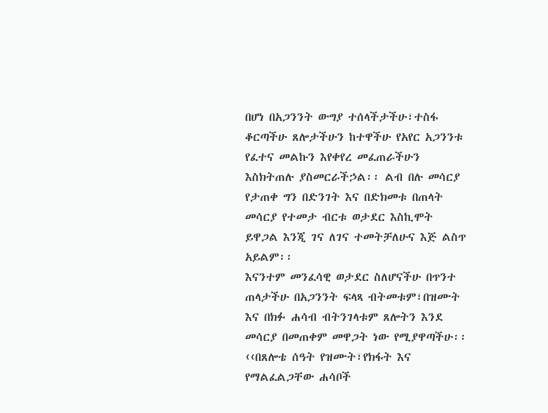በሆነ በአጋንንት ውግያ ተሰላችታችሁ፣ተስፋ ቆርጣችሁ ጸሎታችሁን ከተዋችሁ የአየር አጋንንቱ የፈተና መልኩን እየቀየረ መፈጠራችሁን እስክትጠሉ ያስመርራችኃል፡፡ ልብ በሉ መሳርያ የታጠቀ ግን በድንገት እና በድክመቱ በጠላት መሳርያ የተመታ ብርቱ ወታደር እስኪሞት ይዋጋል እንጂ ገና ለገና ተመትቻለሁና እጅ ልስጥ አይልም፡፡
እናንተም መንፈሳዊ ወታደር ስለሆናችሁ በጥንተ ጠላታችሁ በአጋንንት ፍላጻ ብትመቱም፣በዝሙት እና በክፉ ሐሳብ ብትንገላቱም ጸሎትን እንደ መሳርያ በመጠቀም መዋጋት ነው የሚያዋጣችሁ፡፡
‹‹በጸሎቴ ሰዓት የዝሙት፣የክፋት እና የማልፈልጋቸው ሐሳቦች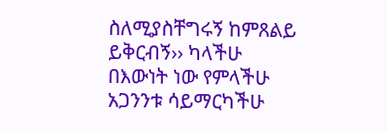ስለሚያስቸግሩኝ ከምጸልይ ይቅርብኝ›› ካላችሁ በእውነት ነው የምላችሁ አጋንንቱ ሳይማርካችሁ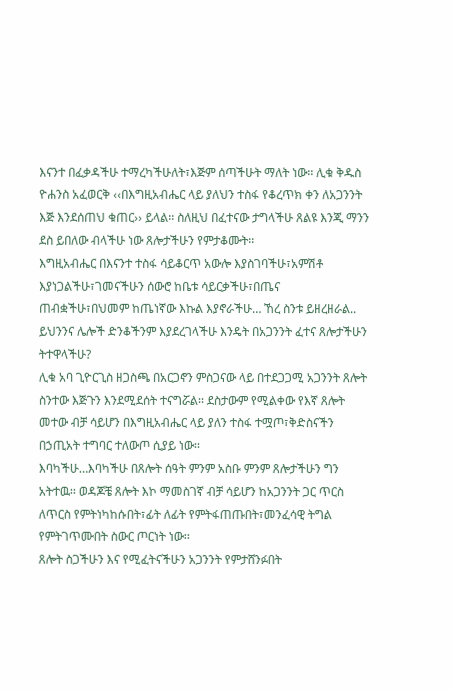እናንተ በፈቃዳችሁ ተማረካችሁለት፣እጅም ሰጣችሁት ማለት ነው፡፡ ሊቁ ቅዱስ ዮሐንስ አፈወርቅ ‹‹በእግዚአብሔር ላይ ያለህን ተስፋ የቆረጥክ ቀን ለአጋንንት እጅ እንደሰጠህ ቁጠር›› ይላል፡፡ ስለዚህ በፈተናው ታግላችሁ ጸልዩ እንጂ ማንን ደስ ይበለው ብላችሁ ነው ጸሎታችሁን የምታቆሙት፡፡
እግዚአብሔር በእናንተ ተስፋ ሳይቆርጥ አውሎ እያስገባችሁ፣አምሽቶ እያነጋልችሁ፣ገመናችሁን ሰውሮ ከቤቱ ሳይርቃችሁ፣በጤና ጠብቋችሁ፣በህመም ከጤነኛው እኩል እያኖራችሁ… ኸረ ስንቱ ይዘረዘራል.. ይህንንና ሌሎች ድንቆችንም እያደረገላችሁ እንዴት በአጋንንት ፈተና ጸሎታችሁን ትተዋላችሁ?
ሊቁ አባ ጊዮርጊስ ዘጋስጫ በአርጋኖን ምስጋናው ላይ በተደጋጋሚ አጋንንት ጸሎት ስንተው እጅጉን እንደሚደሰት ተናግሯል፡፡ ደስታውም የሚልቀው የእኛ ጸሎት መተው ብቻ ሳይሆን በእግዚአብሔር ላይ ያለን ተስፋ ተሟጦ፣ቅድስናችን በኃጢአት ተግባር ተለውጦ ሲያይ ነው፡፡
እባካችሁ…እባካችሁ በጸሎት ሰዓት ምንም አስቡ ምንም ጸሎታችሁን ግን አትተዉ፡፡ ወዳጆቼ ጸሎት እኮ ማመስገኛ ብቻ ሳይሆን ከአጋንንት ጋር ጥርስ ለጥርስ የምትነካከሱበት፣ፊት ለፊት የምትፋጠጡበት፣መንፈሳዊ ትግል የምትገጥሙበት ስውር ጦርነት ነው፡፡
ጸሎት ስጋችሁን እና የሚፈትናችሁን አጋንንት የምታሸንፉበት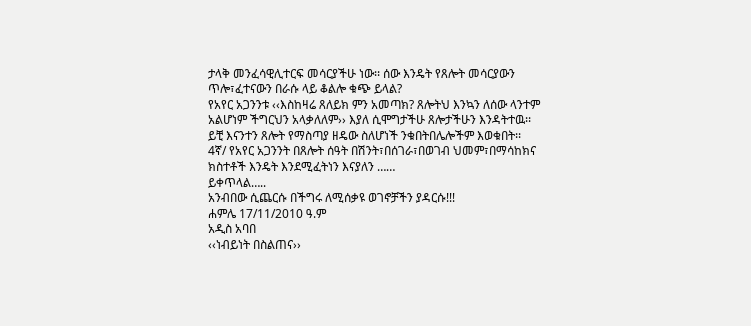ታላቅ መንፈሳዊሊተርፍ መሳርያችሁ ነው፡፡ ሰው እንዴት የጸሎት መሳርያውን ጥሎ፣ፈተናውን በራሱ ላይ ቆልሎ ቁጭ ይላል?
የአየር አጋንንቱ ‹‹እስከዛሬ ጸለይክ ምን አመጣክ? ጸሎትህ እንኳን ለሰው ላንተም አልሆነም ችግርህን አላቃለለም›› እያለ ሲሞግታችሁ ጸሎታችሁን እንዳትተዉ፡፡ ይቺ እናንተን ጸሎት የማስጣያ ዘዴው ስለሆነች ንቁበትበሌሎችም እወቁበት፡፡
4ኛ/ የአየር አጋንንት በጸሎት ሰዓት በሽንት፣በሰገራ፣በወገብ ህመም፣በማሳከክና ክስተቶች እንዴት እንደሚፈትነን እናያለን ……
ይቀጥላል…..
አንብበው ሲጨርሱ በችግሩ ለሚሰቃዩ ወገኖቻችን ያዳርሱ!!!
ሐምሌ 17/11/2010 ዓ.ም
አዲስ አባበ
‹‹ነብይነት በስልጠና››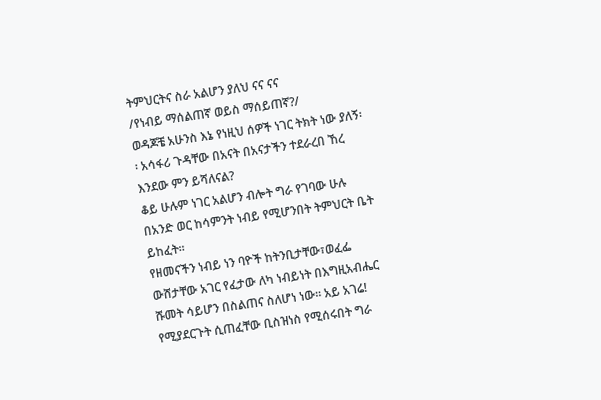ትምህርትና ስራ አልሆን ያለህ ናና ናና
/የነብይ ማሰልጠኛ ወይስ ማሰይጠኛ?/
ወዳጆቼ አሁንስ እኔ የነዚህ ሰዎች ነገር ትክት ነው ያለኝ፡፡ አሳፋሪ ጉዳቸው በአናት በአናታችን ተደራረበ ኸረ እንደው ምን ይሻለናል?
ቆይ ሁሉም ነገር አልሆን ብሎት ግራ የገባው ሁሉ በአንድ ወር ከሳምንት ነብይ የሚሆንበት ትምህርት ቤት ይከፈት፡፡
የዘመናችን ነብይ ነን ባዮች ከትንቢታቸው፣ወፈፌ ውሸታቸው አገር የፈታው ለካ ነብይነት በእግዚአብሔር ሹመት ሳይሆን በስልጠና ስለሆነ ነው፡፡ አይ አገሬ!
የሚያደርጉት ሲጠፈቸው ቢስዝነስ የሚሰሩበት ግራ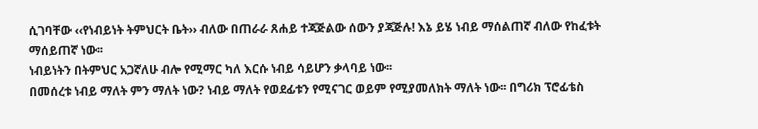ሲገባቸው ‹‹የነብይነት ትምህርት ቤት›› ብለው በጠራራ ጸሐይ ተጃጅልው ሰውን ያጃጅሉ! እኔ ይሄ ነብይ ማሰልጠኛ ብለው የከፈቱት ማሰይጠኛ ነው፡፡
ነብይነትን በትምህር አጋኛለሁ ብሎ የሚማር ካለ እርሱ ነብይ ሳይሆን ቃላባይ ነው፡፡
በመሰረቱ ነብይ ማለት ምን ማለት ነው? ነብይ ማለት የወደፊቱን የሚናገር ወይም የሚያመለክት ማለት ነው፡፡ በግሪክ ፕሮፊቴስ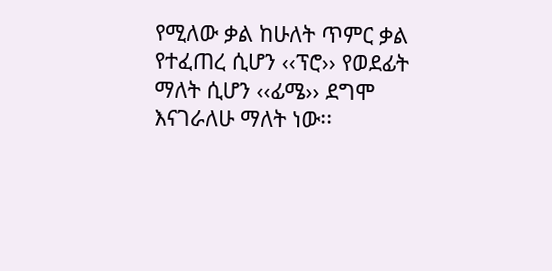የሚለው ቃል ከሁለት ጥምር ቃል የተፈጠረ ሲሆን ‹‹ፕሮ›› የወደፊት ማለት ሲሆን ‹‹ፊሜ›› ደግሞ እናገራለሁ ማለት ነው፡፡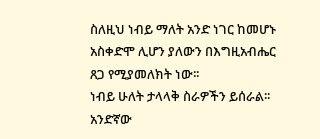ስለዚህ ነብይ ማለት አንድ ነገር ከመሆኑ አስቀድሞ ሊሆን ያለውን በእግዚአብሔር ጸጋ የሚያመለክት ነው፡፡
ነብይ ሁለት ታላላቅ ስራዎችን ይሰራል፡፡ አንድኛው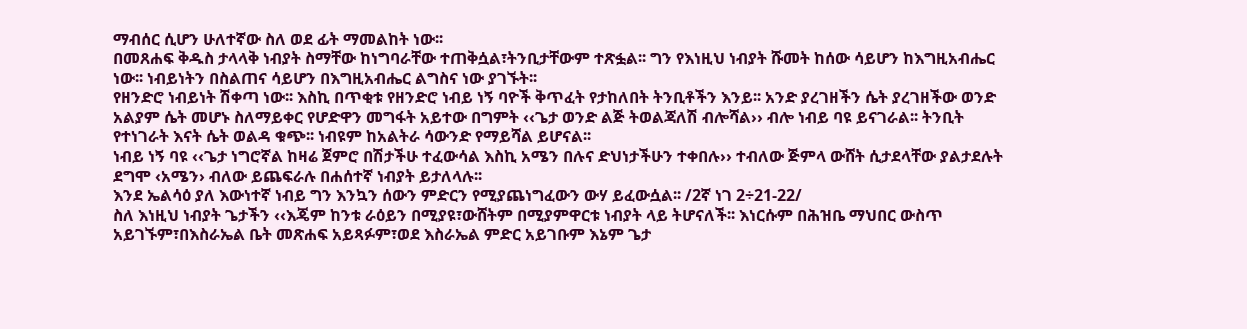ማብሰር ሲሆን ሁለተኛው ስለ ወደ ፊት ማመልከት ነው፡፡
በመጸሐፍ ቅዱስ ታላላቅ ነብያት ስማቸው ከነግባራቸው ተጠቅሷል፣ትንቢታቸውም ተጽፏል፡፡ ግን የእነዚህ ነብያት ሹመት ከሰው ሳይሆን ከእግዚአብሔር ነው፡፡ ነብይነትን በስልጠና ሳይሆን በእግዚአብሔር ልግስና ነው ያገኙት፡፡
የዘንድሮ ነብይነት ሽቀጣ ነው፡፡ እስኪ በጥቂቱ የዘንድሮ ነብይ ነኝ ባዮች ቅጥፈት የታከለበት ትንቢቶችን እንይ፡፡ አንድ ያረገዘችን ሴት ያረገዘችው ወንድ አልያም ሴት መሆኑ ስለማይቀር የሆድዋን መግፋት አይተው በግምት ‹‹ጌታ ወንድ ልጅ ትወልጃለሽ ብሎሻል›› ብሎ ነብይ ባዩ ይናገራል፡፡ ትንቢት የተነገራት እናት ሴት ወልዳ ቁጭ፡፡ ነብዩም ከአልትራ ሳውንድ የማይሻል ይሆናል፡፡
ነብይ ነኝ ባዩ ‹‹ጌታ ነግሮኛል ከዛሬ ጀምሮ በሽታችሁ ተፈውሳል እስኪ አሜን በሉና ድህነታችሁን ተቀበሉ›› ተብለው ጅምላ ውሸት ሲታደላቸው ያልታደሉት ደግሞ ‹አሜን› ብለው ይጨፍራሉ በሐሰተኛ ነብያት ይታለላሉ፡፡
እንደ ኤልሳዕ ያለ እውነተኛ ነብይ ግን እንኳን ሰውን ምድርን የሚያጨነግፈውን ውሃ ይፈውሷል፡፡ /2ኛ ነገ 2÷21-22/
ስለ እነዚህ ነብያት ጌታችን ‹‹እጄም ከንቱ ራዕይን በሚያዩ፣ውሸትም በሚያምዋርቱ ነብያት ላይ ትሆናለች፡፡ እነርሱም በሕዝቤ ማህበር ውስጥ አይገኙም፣በእስራኤል ቤት መጽሐፍ አይጻፉም፣ወደ እስራኤል ምድር አይገቡም እኔም ጌታ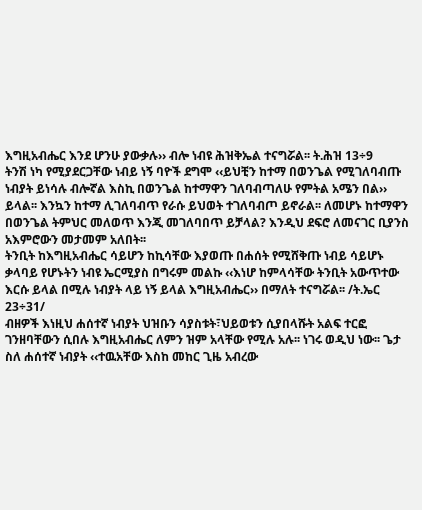እግዚአብሔር እንደ ሆንሁ ያውቃሉ›› ብሎ ነብዩ ሕዝቅኤል ተናግሯል፡፡ ት.ሕዝ 13÷9
ትንሽ ነካ የሚያደርጋቸው ነብይ ነኝ ባዮች ደግሞ ‹‹ይህቺን ከተማ በወንጌል የሚገለባብጡ ነብያት ይነሳሉ ብሎኛል እስኪ በወንጌል ከተማዋን ገለባብጣለሁ የምትል አሜን በል›› ይላል፡፡ እንኳን ከተማ ሊገለባብጥ የራሱ ይህወት ተገለባብጦ ይኖራል፡፡ ለመሆኑ ከተማዋን በወንጌል ትምህር መለወጥ እንጂ መገለባበጥ ይቻላል? እንዲህ ደፍሮ ለመናገር ቢያንስ አእምሮውን መታመም አለበት፡፡
ትንቢት ከእግዚአብሔር ሳይሆን ከኪሳቸው እያወጡ በሐሰት የሚሸቅጡ ነብይ ሳይሆኑ ቃላባይ የሆኑትን ነብዩ ኤርሚያስ በግሩም መልኩ ‹‹እነሆ ከምላሳቸው ትንቢት አውጥተው እርሱ ይላል በሚሉ ነብያት ላይ ነኝ ይላል እግዚአብሔር›› በማለት ተናግሯል፡፡ /ት.ኤር 23÷31/
ብዘዎች እነዚህ ሐሰተኛ ነብያት ህዝቡን ሳያስቱት፣ህይወቱን ሲያበላሹት አልፍ ተርፎ ገንዘባቸውን ሲበሉ እግዚአብሔር ለምን ዝም አላቸው የሚሉ አሉ፡፡ ነገሩ ወዲህ ነው፡፡ ጌታ ስለ ሐሰተኛ ነብያት ‹‹ተዉአቸው እስከ መከር ጊዜ አብረው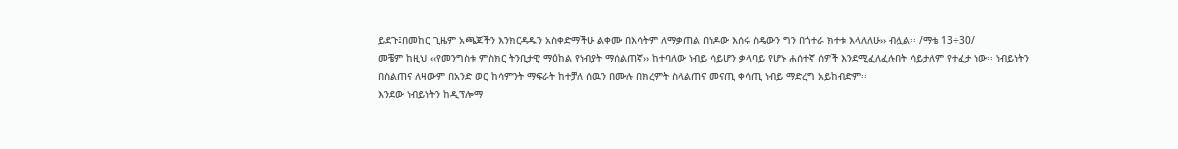ይደጉ፤በመከር ጊዜም አጫጆችን እንክርዳዱን አስቀድማችሁ ልቀሙ በእሳትም ለማቃጠል በነዶው እሰሩ ስዴውን ግን በጎተራ ክተቱ እላለለሁ›› ብሏል፡፡ /ማቴ 13÷30/
መቼም ከዚህ ‹‹የመንግስቱ ምስክር ትንቢታዊ ማዕከል የነብያት ማሰልጠኛ›› ከተባለው ነብይ ሳይሆን ቃላባይ የሆኑ ሐሰተኛ ሰዎች እንደሚፈለፈሉበት ሳይታለም የተፈታ ነው፡፡ ነብይነትን በስልጠና ለዛውም በአንድ ወር ከሳምንት ማፍራት ከተቻለ ሰዉን በሙሉ በክረምት ስላልጠና መናጢ ቀሳጢ ነብይ ማድረግ አይከብድም፡፡
እንደው ነብይነትን ከዲፕሎማ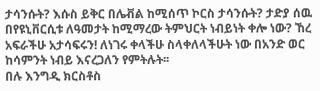ታሳንሱት? እሱስ ይቅር በሌቭል ከሚሰጥ ኮርስ ታሳንሱት? ታድያ ሰዉ በየዩኒቨርሲቱ ለዓመታት ከሚማረው ትምህርት ነብይነት ቀሎ ነው? ኸረ አፍራችሁ አታሳፍሩን! ለነገሩ ቀላችሁ ስላቀለላችሁት ነው በአንድ ወር ከሳምንት ነብይ እናረጋለን የምትሉት፡፡
በሉ እንግዲ ክርስቶስ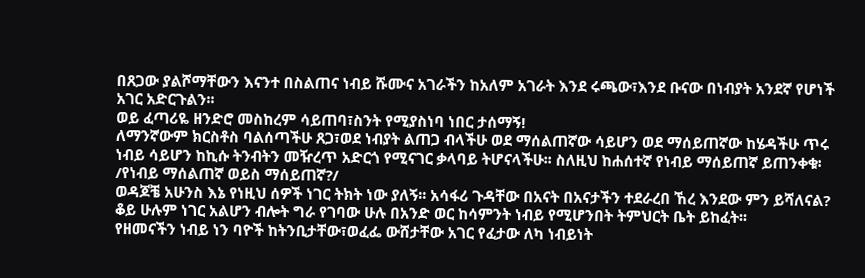በጸጋው ያልሾማቸውን እናንተ በስልጠና ነብይ ሹሙና አገራችን ከአለም አገራት እንደ ሩጫው፣እንደ ቡናው በነብያት አንደኛ የሆነች አገር አድርጉልን፡፡
ወይ ፈጣሪዬ ዘንድሮ መስከረም ሳይጠባ፣ስንት የሚያስነባ ነበር ታሰማኝ!
ለማንኛውም ክርስቶስ ባልሰጣችሁ ጸጋ፣ወደ ነብያት ልጠጋ ብላችሁ ወደ ማሰልጠኛው ሳይሆን ወደ ማሰይጠኛው ከሄዳችሁ ጥሩ ነብይ ሳይሆን ከኪሱ ትንብትን መዥረጥ አድርጎ የሚናገር ቃላባይ ትሆናላችሁ፡፡ ስለዚህ ከሐሰተኛ የነብይ ማሰይጠኛ ይጠንቀቁ፡
/የነብይ ማሰልጠኛ ወይስ ማሰይጠኛ?/
ወዳጆቼ አሁንስ እኔ የነዚህ ሰዎች ነገር ትክት ነው ያለኝ፡፡ አሳፋሪ ጉዳቸው በአናት በአናታችን ተደራረበ ኸረ እንደው ምን ይሻለናል?
ቆይ ሁሉም ነገር አልሆን ብሎት ግራ የገባው ሁሉ በአንድ ወር ከሳምንት ነብይ የሚሆንበት ትምህርት ቤት ይከፈት፡፡
የዘመናችን ነብይ ነን ባዮች ከትንቢታቸው፣ወፈፌ ውሸታቸው አገር የፈታው ለካ ነብይነት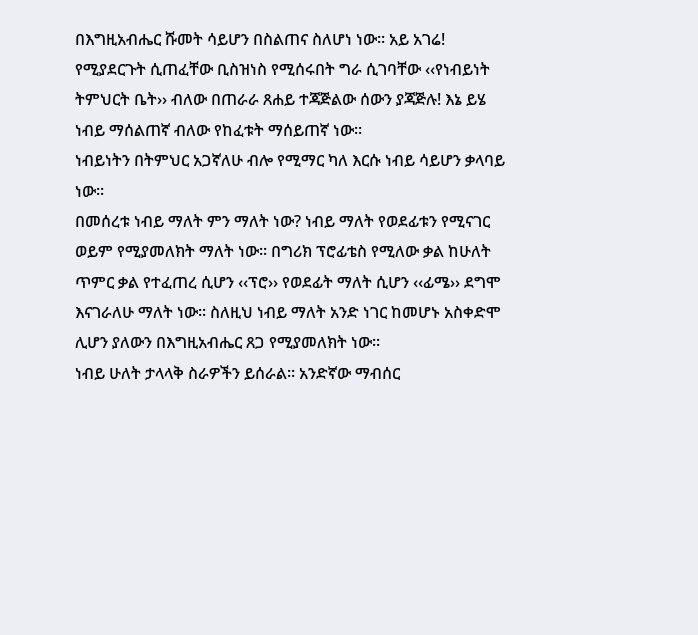በእግዚአብሔር ሹመት ሳይሆን በስልጠና ስለሆነ ነው፡፡ አይ አገሬ!
የሚያደርጉት ሲጠፈቸው ቢስዝነስ የሚሰሩበት ግራ ሲገባቸው ‹‹የነብይነት ትምህርት ቤት›› ብለው በጠራራ ጸሐይ ተጃጅልው ሰውን ያጃጅሉ! እኔ ይሄ ነብይ ማሰልጠኛ ብለው የከፈቱት ማሰይጠኛ ነው፡፡
ነብይነትን በትምህር አጋኛለሁ ብሎ የሚማር ካለ እርሱ ነብይ ሳይሆን ቃላባይ ነው፡፡
በመሰረቱ ነብይ ማለት ምን ማለት ነው? ነብይ ማለት የወደፊቱን የሚናገር ወይም የሚያመለክት ማለት ነው፡፡ በግሪክ ፕሮፊቴስ የሚለው ቃል ከሁለት ጥምር ቃል የተፈጠረ ሲሆን ‹‹ፕሮ›› የወደፊት ማለት ሲሆን ‹‹ፊሜ›› ደግሞ እናገራለሁ ማለት ነው፡፡ ስለዚህ ነብይ ማለት አንድ ነገር ከመሆኑ አስቀድሞ ሊሆን ያለውን በእግዚአብሔር ጸጋ የሚያመለክት ነው፡፡
ነብይ ሁለት ታላላቅ ስራዎችን ይሰራል፡፡ አንድኛው ማብሰር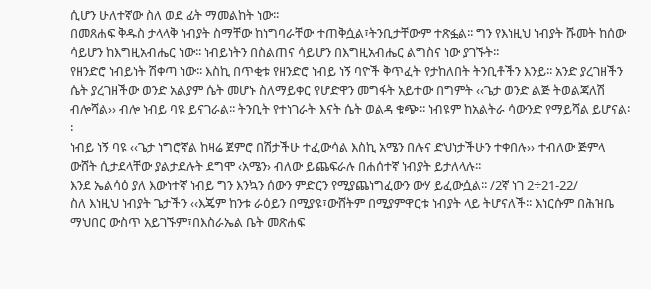ሲሆን ሁለተኛው ስለ ወደ ፊት ማመልከት ነው፡፡
በመጸሐፍ ቅዱስ ታላላቅ ነብያት ስማቸው ከነግባራቸው ተጠቅሷል፣ትንቢታቸውም ተጽፏል፡፡ ግን የእነዚህ ነብያት ሹመት ከሰው ሳይሆን ከእግዚአብሔር ነው፡፡ ነብይነትን በስልጠና ሳይሆን በእግዚአብሔር ልግስና ነው ያገኙት፡፡
የዘንድሮ ነብይነት ሽቀጣ ነው፡፡ እስኪ በጥቂቱ የዘንድሮ ነብይ ነኝ ባዮች ቅጥፈት የታከለበት ትንቢቶችን እንይ፡፡ አንድ ያረገዘችን ሴት ያረገዘችው ወንድ አልያም ሴት መሆኑ ስለማይቀር የሆድዋን መግፋት አይተው በግምት ‹‹ጌታ ወንድ ልጅ ትወልጃለሽ ብሎሻል›› ብሎ ነብይ ባዩ ይናገራል፡፡ ትንቢት የተነገራት እናት ሴት ወልዳ ቁጭ፡፡ ነብዩም ከአልትራ ሳውንድ የማይሻል ይሆናል፡፡
ነብይ ነኝ ባዩ ‹‹ጌታ ነግሮኛል ከዛሬ ጀምሮ በሽታችሁ ተፈውሳል እስኪ አሜን በሉና ድህነታችሁን ተቀበሉ›› ተብለው ጅምላ ውሸት ሲታደላቸው ያልታደሉት ደግሞ ‹አሜን› ብለው ይጨፍራሉ በሐሰተኛ ነብያት ይታለላሉ፡፡
እንደ ኤልሳዕ ያለ እውነተኛ ነብይ ግን እንኳን ሰውን ምድርን የሚያጨነግፈውን ውሃ ይፈውሷል፡፡ /2ኛ ነገ 2÷21-22/
ስለ እነዚህ ነብያት ጌታችን ‹‹እጄም ከንቱ ራዕይን በሚያዩ፣ውሸትም በሚያምዋርቱ ነብያት ላይ ትሆናለች፡፡ እነርሱም በሕዝቤ ማህበር ውስጥ አይገኙም፣በእስራኤል ቤት መጽሐፍ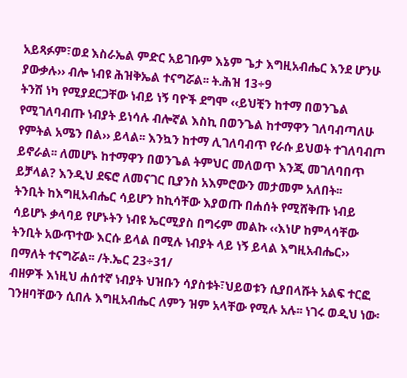አይጻፉም፣ወደ እስራኤል ምድር አይገቡም እኔም ጌታ እግዚአብሔር እንደ ሆንሁ ያውቃሉ›› ብሎ ነብዩ ሕዝቅኤል ተናግሯል፡፡ ት.ሕዝ 13÷9
ትንሽ ነካ የሚያደርጋቸው ነብይ ነኝ ባዮች ደግሞ ‹‹ይህቺን ከተማ በወንጌል የሚገለባብጡ ነብያት ይነሳሉ ብሎኛል እስኪ በወንጌል ከተማዋን ገለባብጣለሁ የምትል አሜን በል›› ይላል፡፡ እንኳን ከተማ ሊገለባብጥ የራሱ ይህወት ተገለባብጦ ይኖራል፡፡ ለመሆኑ ከተማዋን በወንጌል ትምህር መለወጥ እንጂ መገለባበጥ ይቻላል? እንዲህ ደፍሮ ለመናገር ቢያንስ አእምሮውን መታመም አለበት፡፡
ትንቢት ከእግዚአብሔር ሳይሆን ከኪሳቸው እያወጡ በሐሰት የሚሸቅጡ ነብይ ሳይሆኑ ቃላባይ የሆኑትን ነብዩ ኤርሚያስ በግሩም መልኩ ‹‹እነሆ ከምላሳቸው ትንቢት አውጥተው እርሱ ይላል በሚሉ ነብያት ላይ ነኝ ይላል እግዚአብሔር›› በማለት ተናግሯል፡፡ /ት.ኤር 23÷31/
ብዘዎች እነዚህ ሐሰተኛ ነብያት ህዝቡን ሳያስቱት፣ህይወቱን ሲያበላሹት አልፍ ተርፎ ገንዘባቸውን ሲበሉ እግዚአብሔር ለምን ዝም አላቸው የሚሉ አሉ፡፡ ነገሩ ወዲህ ነው፡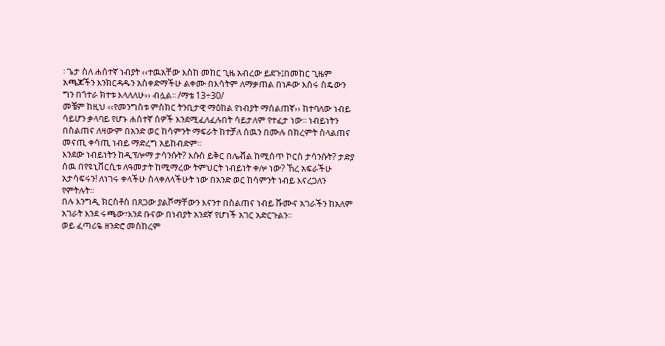፡ ጌታ ስለ ሐሰተኛ ነብያት ‹‹ተዉአቸው እስከ መከር ጊዜ አብረው ይደጉ፤በመከር ጊዜም አጫጆችን እንክርዳዱን አስቀድማችሁ ልቀሙ በእሳትም ለማቃጠል በነዶው እሰሩ ስዴውን ግን በጎተራ ክተቱ እላለለሁ›› ብሏል፡፡ /ማቴ 13÷30/
መቼም ከዚህ ‹‹የመንግስቱ ምስክር ትንቢታዊ ማዕከል የነብያት ማሰልጠኛ›› ከተባለው ነብይ ሳይሆን ቃላባይ የሆኑ ሐሰተኛ ሰዎች እንደሚፈለፈሉበት ሳይታለም የተፈታ ነው፡፡ ነብይነትን በስልጠና ለዛውም በአንድ ወር ከሳምንት ማፍራት ከተቻለ ሰዉን በሙሉ በክረምት ስላልጠና መናጢ ቀሳጢ ነብይ ማድረግ አይከብድም፡፡
እንደው ነብይነትን ከዲፕሎማ ታሳንሱት? እሱስ ይቅር በሌቭል ከሚሰጥ ኮርስ ታሳንሱት? ታድያ ሰዉ በየዩኒቨርሲቱ ለዓመታት ከሚማረው ትምህርት ነብይነት ቀሎ ነው? ኸረ አፍራችሁ አታሳፍሩን! ለነገሩ ቀላችሁ ስላቀለላችሁት ነው በአንድ ወር ከሳምንት ነብይ እናረጋለን የምትሉት፡፡
በሉ እንግዲ ክርስቶስ በጸጋው ያልሾማቸውን እናንተ በስልጠና ነብይ ሹሙና አገራችን ከአለም አገራት እንደ ሩጫው፣እንደ ቡናው በነብያት አንደኛ የሆነች አገር አድርጉልን፡፡
ወይ ፈጣሪዬ ዘንድሮ መስከረም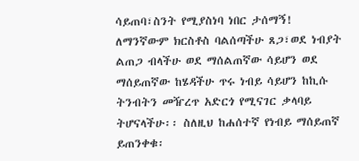ሳይጠባ፣ስንት የሚያስነባ ነበር ታሰማኝ!
ለማንኛውም ክርስቶስ ባልሰጣችሁ ጸጋ፣ወደ ነብያት ልጠጋ ብላችሁ ወደ ማሰልጠኛው ሳይሆን ወደ ማሰይጠኛው ከሄዳችሁ ጥሩ ነብይ ሳይሆን ከኪሱ ትንብትን መዥረጥ አድርጎ የሚናገር ቃላባይ ትሆናላችሁ፡፡ ስለዚህ ከሐሰተኛ የነብይ ማሰይጠኛ ይጠንቀቁ፡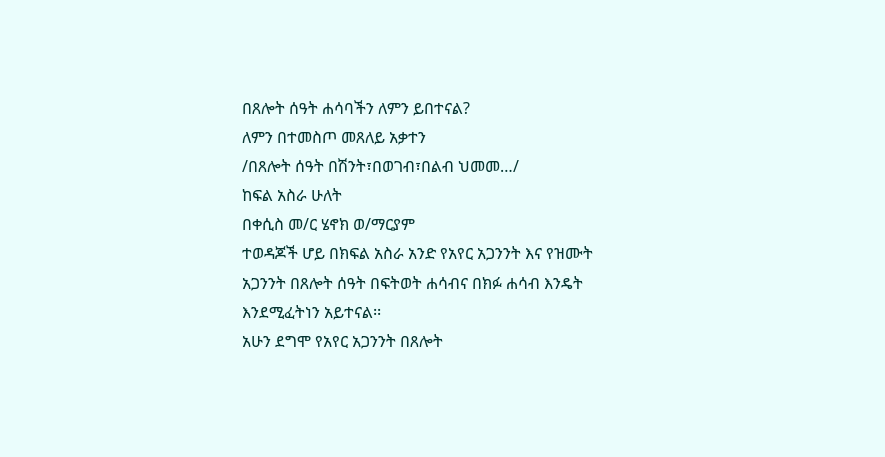በጸሎት ሰዓት ሐሳባችን ለምን ይበተናል?
ለምን በተመስጦ መጸለይ አቃተን
/በጸሎት ሰዓት በሽንት፣በወገብ፣በልብ ህመመ…/
ከፍል አስራ ሁለት
በቀሲስ መ/ር ሄኖክ ወ/ማርያም
ተወዳጆች ሆይ በክፍል አስራ አንድ የአየር አጋንንት እና የዝሙት አጋንንት በጸሎት ሰዓት በፍትወት ሐሳብና በክፉ ሐሳብ እንዴት እንደሚፈትነን አይተናል፡፡
አሁን ደግሞ የአየር አጋንንት በጸሎት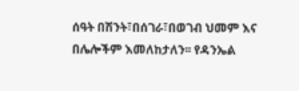ሰዓት በሽንት፣በሰገራ፣በወገብ ህመም እና በሌሎችም እመለከታለን፡፡ የዳንኤል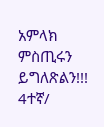አምላክ ምስጢሩን ይግለጽልን!!!
4ተኛ/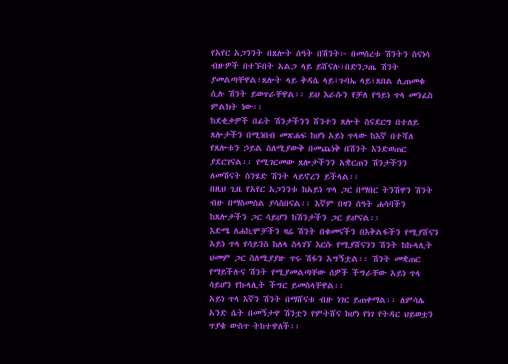የአየር አጋንንት በጸሎት ሰዓት በሽንት፦ በመሰረቱ ሽንትን ስናነሳ ብዙዎች በተኙበት አልጋ ላይ ይሸናሉ፣በድንጋጤ ሽንት ያመልጣቸዋል፣ጸሎት ላይ ቅዳሴ ላይ፣ጉባኤ ላይ፣ጸበል ሊጠመቁ ሲሉ ሽንት ይወጥራቸዋል፡፡ ይህ እራሱን የቻለ የዓይነ ጥላ መንፈስ ምልክት ነው፡፡
ከደቂቃዎች በፊት ሽንታችንን ሸንተን ጸሎት ስናደርግ በተለይ ጸሎታችን በሚነበብ መጽሐፍ ከሆነ አይነ ጥላው ከእኛ በተሻለ የጸሎቱን ኃይል ስለሚያውቅ በመጨነቅ በሽንት እንድወጠር ያደርገናል፡፡ የሚገርመው ጸሎታችንን አቋርጠን ሽንታችንን ለመሽናት ስንሄድ ሽንት ላይኖረን ይችላል፡፡
በዚህ ጊዜ የአየር አጋንንቱ ከአይነ ጥላ ጋር በማበር ትንሽዋን ሽንት ብዙ በማስመሰል ያሳስበናል፡፡ እኛም በዛን ሰዓት ሐሳባችን ከጸሎታችን ጋር ሳይሆን ከሽንታችን ጋር ይሆናል፡፡
እድሜ ለሐኪሞቻችን ዛሬ ሽንት በቁመናችን በእቅልፋችን የሚያሸናን አይነ ጥላ የሳይንስ ከለላ ስላገኘ እርሱ የሚያሸናንን ሽንት ከኩላሊት ህመም ጋር ስለሚያያዙ ጥሩ ሽፋን አግኝቷል፡፡ ሽንት መቋጠር የማይችሉና ሽንት የሚያመልጣቸው ሰዎች ችግራቸው አይነ ጥላ ሳይሆን የኩላሊት ችግር ይመስላቸዋል፡፡
አይነ ጥላ እኛን ሽንት በማሸናቱ ብዙ ነገር ይጠቀማል፡፡ ለምሳሌ አንድ ሴት በመኝታዋ ሽንቷን የምትሸና ከሆነ የነገ የትዳር ህይወቷን ጥያቄ ውስጥ ትከተዋለች፡፡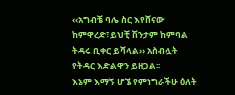‹‹አግብቼ ባሌ ስር እየሸናው ከምዋረድ፣ይህቺ ሽንታም ከምባል ትዳሩ ቢቀር ይሻላል›› አስብሏት የትዳር እድልዋን ይዘጋል፡፡
እኔም እማኝ ሆኜ የምነግራችሁ ዕለት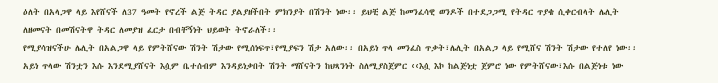ዕለት በአላጋዋ ላይ እየሸናች ለ37 ዓመት የኖረች ልጅ ትዳር ያልያዘችበት ምክንያት በሽንት ነው፡፡ ይህቺ ልጅ ከመንፈሳዊ ወንዶች በተደጋጋሚ የትዳር ጥያቄ ሲቀርብላት ሌሊት ለዘመናት በመሽናትዋ ትዳር ለመያዝ ፈርታ በብቸኝነት ህይወት ትኖራለች፡፡
የሚያሳዝናችሁ ሌሊት በአልጋዋ ላይ የምትሸናው ሽንት ሽታው የሚሰነፍጥ፣የሚያፍን ሽታ አለው፡፡ በአይነ ጥላ መንፈስ ጥቃት፣ሌሊት በአልጋ ላይ የሚሸና ሽንት ሽታው የተለየ ነው፡፡
አይነ ጥላው ሽንቷን እሱ እንደሚያሸናት እሷም ቤተሰብም እንዳይነቃበት ሽንት ማሸናትን ከህጻንነት ስለሚያስጀምር ‹‹እሷ እኮ ከልጅነቷ ጀምሮ ነው የምትሸናው፣እሱ በልጅነቱ ነው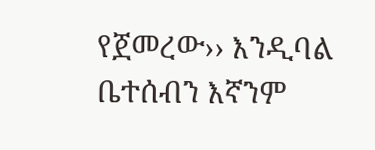የጀመረው›› እንዲባል ቤተሰብን እኛንም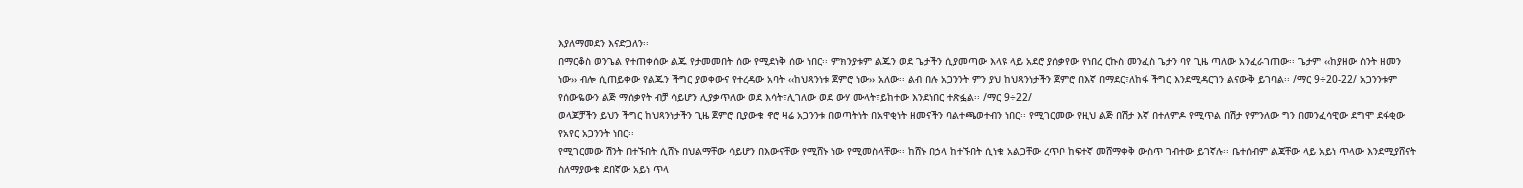እያለማመደን እናድጋለን፡፡
በማርቆስ ወንጌል የተጠቀሰው ልጁ የታመመበት ሰው የሚደነቅ ሰው ነበር፡፡ ምክንያቱም ልጁን ወደ ጌታችን ሲያመጣው እላዩ ላይ አደሮ ያሰቃየው የነበረ ርኩስ መንፈስ ጌታን ባየ ጊዜ ጣለው አንፈራገጠው፡፡ ጌታም ‹‹ከያዘው ስንት ዘመን ነው›› ብሎ ሲጠይቀው የልጁን ችግር ያወቀውና የተረዳው አባት ‹‹ከህጻንነቱ ጀምሮ ነው›› አለው፡፡ ልብ በሉ አጋንንት ምን ያህ ከህጻንነታችን ጀምሮ በእኛ በማደር፣ለከፋ ችግር እንደሚዳርገን ልናውቅ ይገባል፡፡ /ማር 9÷20-22/ አጋንንቱም የሰውዬውን ልጅ ማሰቃየት ብቻ ሳይሆን ሊያቃጥለው ወደ እሳት፣ሊገለው ወደ ውሃ ሙላት፣ይከተው እንደነበር ተጽፏል፡፡ /ማር 9÷22/
ወላጆቻችን ይህን ችግር ከህጻንነታችን ጊዜ ጀምሮ ቢያውቁ ኖሮ ዛሬ አጋንንቱ በወጣትነት በአዋቂነት ዘመናችን ባልተጫወተብን ነበር፡፡ የሚገርመው የዚህ ልጅ በሽታ እኛ በተለምዶ የሚጥል በሽታ የምንለው ግን በመንፈሳዊው ደግሞ ደፋቂው የአየር አጋንንት ነበር፡፡
የሚገርመው ሽንት በተኙበት ሲሸኑ በህልማቸው ሳይሆን በእውናቸው የሚሸኑ ነው የሚመስላቸው፡፡ ከሸኑ በኃላ ከተኙበት ሲነቁ አልጋቸው ረጥቦ ከፍተኛ መሸማቀቅ ውስጥ ገብተው ይገኛሉ፡፡ ቤተሰብም ልጃቸው ላይ አይነ ጥላው እንደሚያሸናት ስለማያውቁ ደበኛው አይነ ጥላ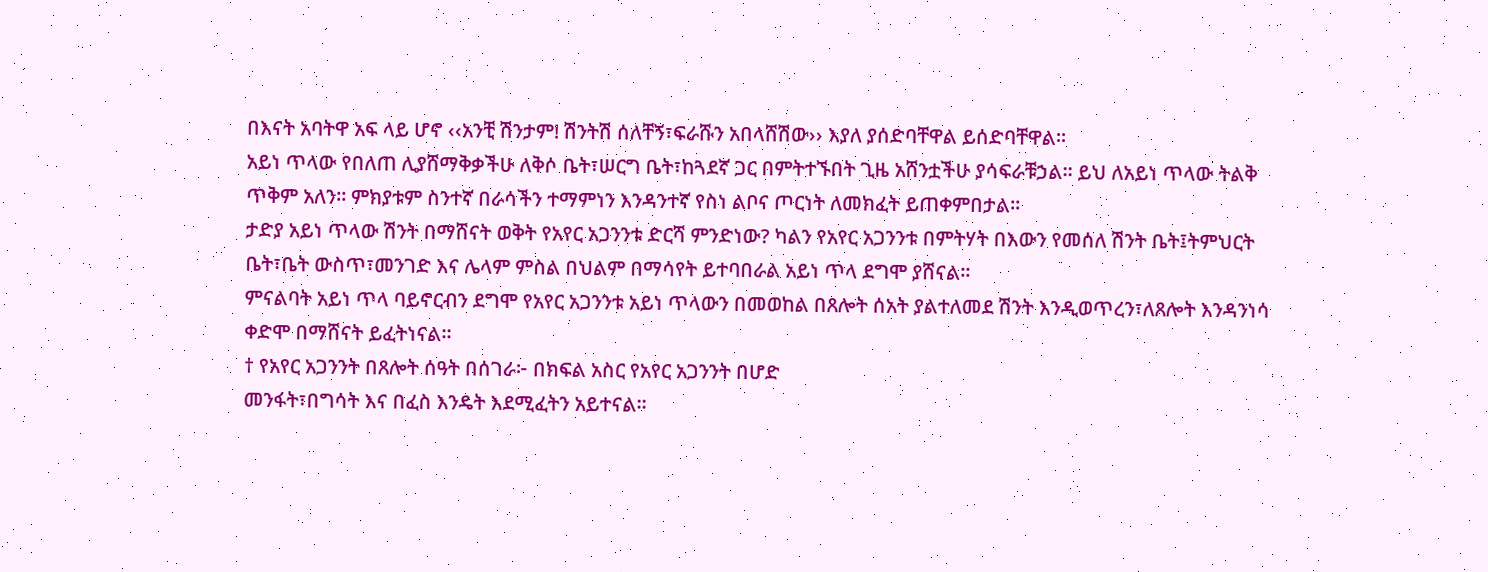በእናት አባትዋ አፍ ላይ ሆኖ ‹‹አንቺ ሽንታም! ሽንትሽ ሰለቸኝ፣ፍራሹን አበላሸሽው›› እያለ ያሰድባቸዋል ይሰድባቸዋል፡፡
አይነ ጥላው የበለጠ ሊያሸማቅቃችሁ ለቅሶ ቤት፣ሠርግ ቤት፣ከጓደኛ ጋር በምትተኙበት ጊዜ አሸንቷችሁ ያሳፍራቹኃል፡፡ ይህ ለአይነ ጥላው ትልቅ ጥቅም አለን፡፡ ምክያቱም ስንተኛ በራሳችን ተማምነን እንዳንተኛ የስነ ልቦና ጦርነት ለመክፈት ይጠቀምበታል፡፡
ታድያ አይነ ጥላው ሽንት በማሸናት ወቅት የአየር አጋንንቱ ድርሻ ምንድነው? ካልን የአየር አጋንንቱ በምትሃት በእውን የመሰለ ሽንት ቤት፤ትምህርት ቤት፣ቤት ውስጥ፣መንገድ እና ሌላም ምስል በህልም በማሳየት ይተባበራል አይነ ጥላ ደግሞ ያሸናል፡፡
ምናልባት አይነ ጥላ ባይኖርብን ደግሞ የአየር አጋንንቱ አይነ ጥላውን በመወከል በጸሎት ሰአት ያልተለመደ ሽንት እንዲወጥረን፣ለጸሎት እንዳንነሳ ቀድሞ በማሸናት ይፈትነናል፡፡
† የአየር አጋንንት በጸሎት ሰዓት በሰገራ፦ በክፍል አስር የአየር አጋንንት በሆድ
መንፋት፣በግሳት እና በፈስ እንዴት እደሚፈትን አይተናል፡፡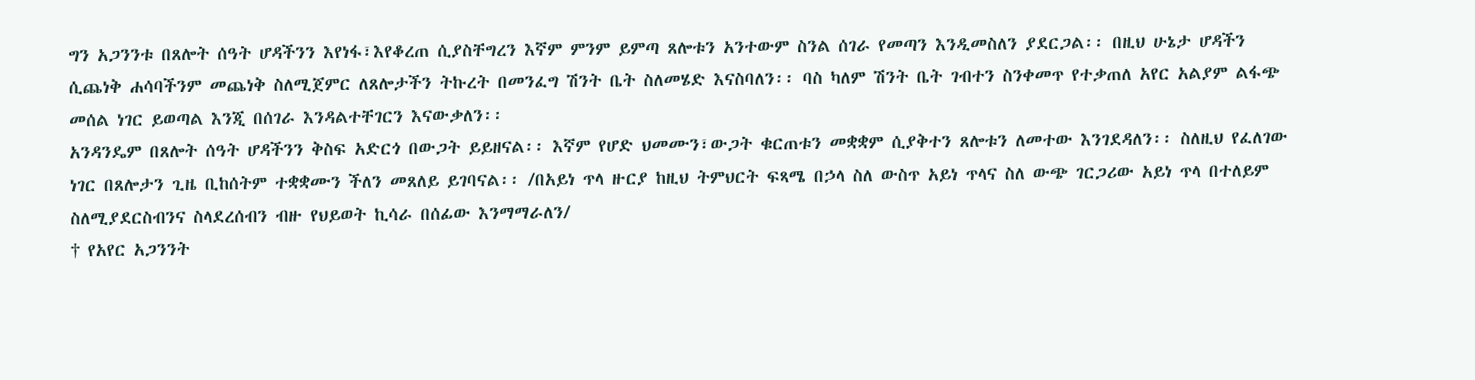ግን አጋንንቱ በጸሎት ሰዓት ሆዳችንን እየነፋ፣እየቆረጠ ሲያስቸግረን እኛም ምንም ይምጣ ጸሎቱን አንተውም ስንል ሰገራ የመጣን እንዲመስለን ያደርጋል፡፡ በዚህ ሁኔታ ሆዳችን ሲጨነቅ ሐሳባችንም መጨነቅ ስለሚጀምር ለጸሎታችን ትኩረት በመንፈግ ሽንት ቤት ስለመሄድ እናስባለን፡፡ ባስ ካለም ሽንት ቤት ገብተን ስንቀመጥ የተቃጠለ አየር አልያም ልፋጭ መሰል ነገር ይወጣል እንጂ በሰገራ እንዳልተቸገርን እናውቃለን፡፡
አንዳንዴም በጸሎት ሰዓት ሆዳችንን ቅስፍ አድርጎ በውጋት ይይዘናል፡፡ እኛም የሆድ ህመሙን፣ውጋት ቁርጠቱን መቋቋም ሲያቅተን ጸሎቱን ለመተው እንገደዳለን፡፡ ስለዚህ የፈለገው ነገር በጸሎታን ጊዜ ቢከሰትም ተቋቋሙን ችለን መጸለይ ይገባናል፡፡ /በአይነ ጥላ ዙርያ ከዚህ ትምህርት ፍጻሜ በኃላ ስለ ውስጥ አይነ ጥላና ስለ ውጭ ገርጋሪው አይነ ጥላ በተለይም ስለሚያደርስብንና ስላደረሰብን ብዙ የህይወት ኪሳራ በሰፊው እንማማራለን/
† የአየር አጋንንት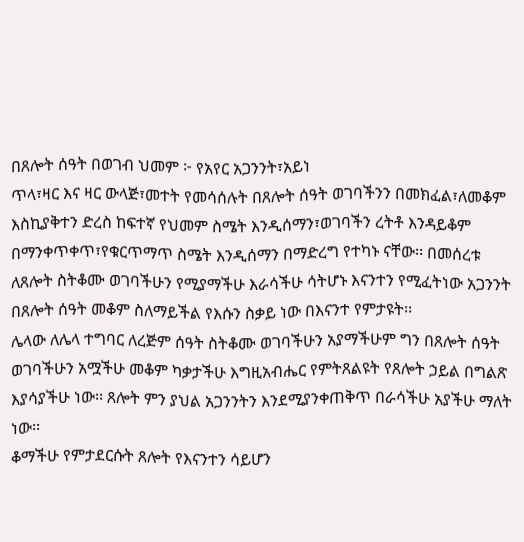በጸሎት ሰዓት በወገብ ህመም ፦ የአየር አጋንንት፣አይነ
ጥላ፣ዛር እና ዛር ውላጅ፣መተት የመሳሰሉት በጸሎት ሰዓት ወገባችንን በመክፈል፣ለመቆም እስኪያቅተን ድረስ ከፍተኛ የህመም ስሜት እንዲሰማን፣ወገባችን ረትቶ እንዳይቆም በማንቀጥቀጥ፣የቁርጥማጥ ስሜት እንዲሰማን በማድረግ የተካኑ ናቸው፡፡ በመሰረቱ ለጸሎት ስትቆሙ ወገባችሁን የሚያማችሁ እራሳችሁ ሳትሆኑ እናንተን የሚፈትነው አጋንንት በጸሎት ሰዓት መቆም ስለማይችል የእሱን ስቃይ ነው በእናንተ የምታዩት፡፡
ሌላው ለሌላ ተግባር ለረጅም ሰዓት ስትቆሙ ወገባችሁን አያማችሁም ግን በጸሎት ሰዓት ወገባችሁን አሟችሁ መቆም ካቃታችሁ እግዚአብሔር የምትጸልዩት የጸሎት ኃይል በግልጽ እያሳያችሁ ነው፡፡ ጸሎት ምን ያህል አጋንንትን እንደሚያንቀጠቅጥ በራሳችሁ አያችሁ ማለት ነው፡፡
ቆማችሁ የምታደርሱት ጸሎት የእናንተን ሳይሆን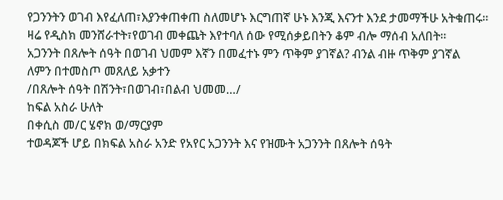የጋንንትን ወገብ እየፈለጠ፣እያንቀጠቀጠ ስለመሆኑ እርግጠኛ ሁኑ እንጂ እናንተ እንደ ታመማችሁ አትቁጠሩ፡፡
ዛሬ የዲስክ መንሸራተት፣የወገብ መቀጨት እየተባለ ሰው የሚሰቃይበትን ቆም ብሎ ማሰብ አለበት፡፡
አጋንንት በጸሎት ሰዓት በወገብ ህመም እኛን በመፈተኑ ምን ጥቅም ያገኛል? ብንል ብዙ ጥቅም ያገኛል
ለምን በተመስጦ መጸለይ አቃተን
/በጸሎት ሰዓት በሽንት፣በወገብ፣በልብ ህመመ…/
ከፍል አስራ ሁለት
በቀሲስ መ/ር ሄኖክ ወ/ማርያም
ተወዳጆች ሆይ በክፍል አስራ አንድ የአየር አጋንንት እና የዝሙት አጋንንት በጸሎት ሰዓት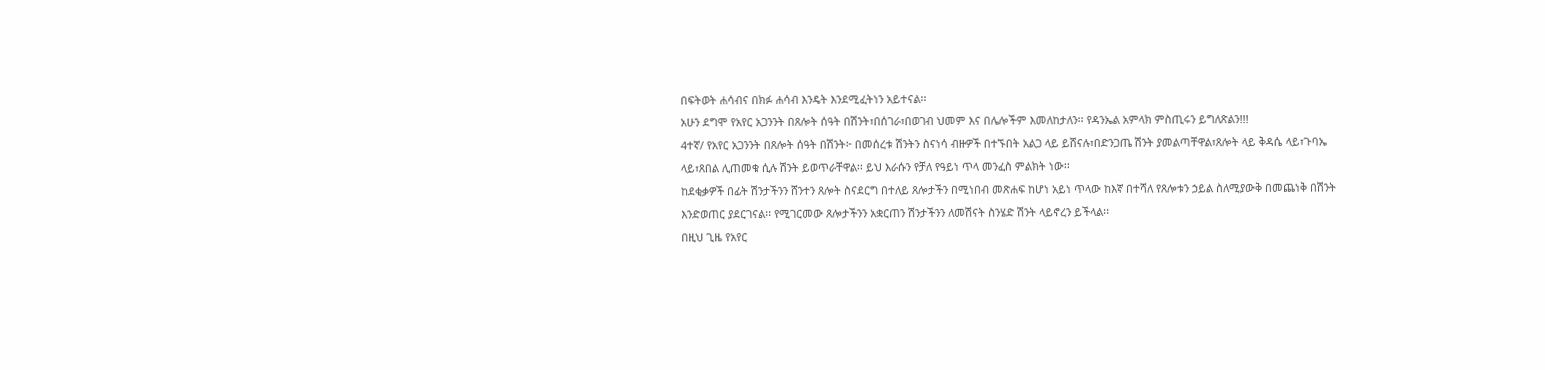በፍትወት ሐሳብና በክፉ ሐሳብ እንዴት እንደሚፈትነን አይተናል፡፡
አሁን ደግሞ የአየር አጋንንት በጸሎት ሰዓት በሽንት፣በሰገራ፣በወገብ ህመም እና በሌሎችም እመለከታለን፡፡ የዳንኤል አምላክ ምስጢሩን ይግለጽልን!!!
4ተኛ/ የአየር አጋንንት በጸሎት ሰዓት በሽንት፦ በመሰረቱ ሽንትን ስናነሳ ብዙዎች በተኙበት አልጋ ላይ ይሸናሉ፣በድንጋጤ ሽንት ያመልጣቸዋል፣ጸሎት ላይ ቅዳሴ ላይ፣ጉባኤ ላይ፣ጸበል ሊጠመቁ ሲሉ ሽንት ይወጥራቸዋል፡፡ ይህ እራሱን የቻለ የዓይነ ጥላ መንፈስ ምልክት ነው፡፡
ከደቂቃዎች በፊት ሽንታችንን ሸንተን ጸሎት ስናደርግ በተለይ ጸሎታችን በሚነበብ መጽሐፍ ከሆነ አይነ ጥላው ከእኛ በተሻለ የጸሎቱን ኃይል ስለሚያውቅ በመጨነቅ በሽንት እንድወጠር ያደርገናል፡፡ የሚገርመው ጸሎታችንን አቋርጠን ሽንታችንን ለመሽናት ስንሄድ ሽንት ላይኖረን ይችላል፡፡
በዚህ ጊዜ የአየር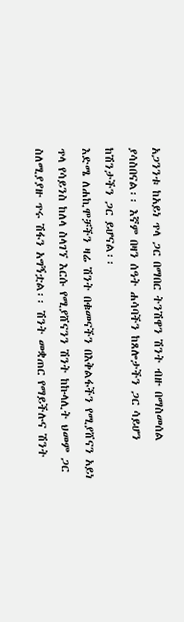አጋንንቱ ከአይነ ጥላ ጋር በማበር ትንሽዋን ሽንት ብዙ በማስመሰል ያሳስበናል፡፡ እኛም በዛን ሰዓት ሐሳባችን ከጸሎታችን ጋር ሳይሆን ከሽንታችን ጋር ይሆናል፡፡
እድሜ ለሐኪሞቻችን ዛሬ ሽንት በቁመናችን በእቅልፋችን የሚያሸናን አይነ ጥላ የሳይንስ ከለላ ስላገኘ እርሱ የሚያሸናንን ሽንት ከኩላሊት ህመም ጋር ስለሚያያዙ ጥሩ ሽፋን አግኝቷል፡፡ ሽንት መቋጠር የማይችሉና ሽንት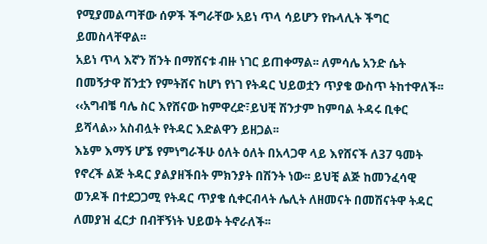የሚያመልጣቸው ሰዎች ችግራቸው አይነ ጥላ ሳይሆን የኩላሊት ችግር ይመስላቸዋል፡፡
አይነ ጥላ እኛን ሽንት በማሸናቱ ብዙ ነገር ይጠቀማል፡፡ ለምሳሌ አንድ ሴት በመኝታዋ ሽንቷን የምትሸና ከሆነ የነገ የትዳር ህይወቷን ጥያቄ ውስጥ ትከተዋለች፡፡ ‹‹አግብቼ ባሌ ስር እየሸናው ከምዋረድ፣ይህቺ ሽንታም ከምባል ትዳሩ ቢቀር ይሻላል›› አስብሏት የትዳር እድልዋን ይዘጋል፡፡
እኔም እማኝ ሆኜ የምነግራችሁ ዕለት ዕለት በአላጋዋ ላይ እየሸናች ለ37 ዓመት የኖረች ልጅ ትዳር ያልያዘችበት ምክንያት በሽንት ነው፡፡ ይህቺ ልጅ ከመንፈሳዊ ወንዶች በተደጋጋሚ የትዳር ጥያቄ ሲቀርብላት ሌሊት ለዘመናት በመሽናትዋ ትዳር ለመያዝ ፈርታ በብቸኝነት ህይወት ትኖራለች፡፡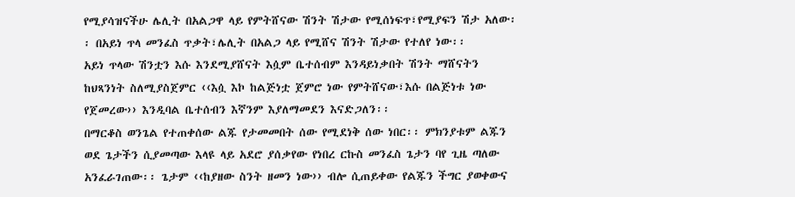የሚያሳዝናችሁ ሌሊት በአልጋዋ ላይ የምትሸናው ሽንት ሽታው የሚሰነፍጥ፣የሚያፍን ሽታ አለው፡፡ በአይነ ጥላ መንፈስ ጥቃት፣ሌሊት በአልጋ ላይ የሚሸና ሽንት ሽታው የተለየ ነው፡፡
አይነ ጥላው ሽንቷን እሱ እንደሚያሸናት እሷም ቤተሰብም እንዳይነቃበት ሽንት ማሸናትን ከህጻንነት ስለሚያስጀምር ‹‹እሷ እኮ ከልጅነቷ ጀምሮ ነው የምትሸናው፣እሱ በልጅነቱ ነው የጀመረው›› እንዲባል ቤተሰብን እኛንም እያለማመደን እናድጋለን፡፡
በማርቆስ ወንጌል የተጠቀሰው ልጁ የታመመበት ሰው የሚደነቅ ሰው ነበር፡፡ ምክንያቱም ልጁን ወደ ጌታችን ሲያመጣው እላዩ ላይ አደሮ ያሰቃየው የነበረ ርኩስ መንፈስ ጌታን ባየ ጊዜ ጣለው አንፈራገጠው፡፡ ጌታም ‹‹ከያዘው ስንት ዘመን ነው›› ብሎ ሲጠይቀው የልጁን ችግር ያወቀውና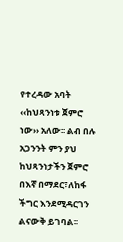የተረዳው አባት ‹‹ከህጻንነቱ ጀምሮ ነው›› አለው፡፡ ልብ በሉ አጋንንት ምን ያህ ከህጻንነታችን ጀምሮ በእኛ በማደር፣ለከፋ ችግር እንደሚዳርገን ልናውቅ ይገባል፡፡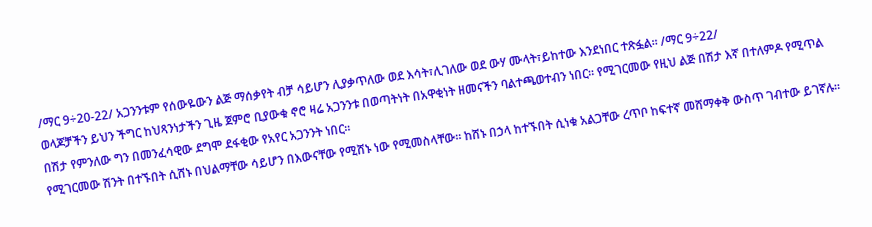/ማር 9÷20-22/ አጋንንቱም የሰውዬውን ልጅ ማሰቃየት ብቻ ሳይሆን ሊያቃጥለው ወደ እሳት፣ሊገለው ወደ ውሃ ሙላት፣ይከተው እንደነበር ተጽፏል፡፡ /ማር 9÷22/
ወላጆቻችን ይህን ችግር ከህጻንነታችን ጊዜ ጀምሮ ቢያውቁ ኖሮ ዛሬ አጋንንቱ በወጣትነት በአዋቂነት ዘመናችን ባልተጫወተብን ነበር፡፡ የሚገርመው የዚህ ልጅ በሽታ እኛ በተለምዶ የሚጥል በሽታ የምንለው ግን በመንፈሳዊው ደግሞ ደፋቂው የአየር አጋንንት ነበር፡፡
የሚገርመው ሽንት በተኙበት ሲሸኑ በህልማቸው ሳይሆን በእውናቸው የሚሸኑ ነው የሚመስላቸው፡፡ ከሸኑ በኃላ ከተኙበት ሲነቁ አልጋቸው ረጥቦ ከፍተኛ መሸማቀቅ ውስጥ ገብተው ይገኛሉ፡፡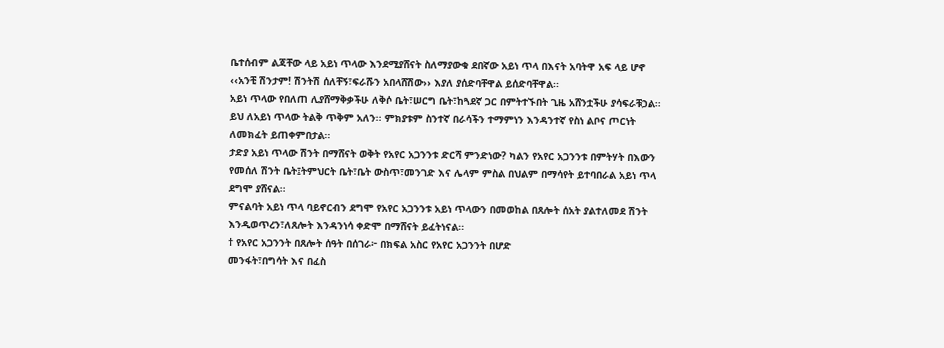ቤተሰብም ልጃቸው ላይ አይነ ጥላው እንደሚያሸናት ስለማያውቁ ደበኛው አይነ ጥላ በእናት አባትዋ አፍ ላይ ሆኖ ‹‹አንቺ ሽንታም! ሽንትሽ ሰለቸኝ፣ፍራሹን አበላሸሽው›› እያለ ያሰድባቸዋል ይሰድባቸዋል፡፡
አይነ ጥላው የበለጠ ሊያሸማቅቃችሁ ለቅሶ ቤት፣ሠርግ ቤት፣ከጓደኛ ጋር በምትተኙበት ጊዜ አሸንቷችሁ ያሳፍራቹኃል፡፡ ይህ ለአይነ ጥላው ትልቅ ጥቅም አለን፡፡ ምክያቱም ስንተኛ በራሳችን ተማምነን እንዳንተኛ የስነ ልቦና ጦርነት ለመክፈት ይጠቀምበታል፡፡
ታድያ አይነ ጥላው ሽንት በማሸናት ወቅት የአየር አጋንንቱ ድርሻ ምንድነው? ካልን የአየር አጋንንቱ በምትሃት በእውን የመሰለ ሽንት ቤት፤ትምህርት ቤት፣ቤት ውስጥ፣መንገድ እና ሌላም ምስል በህልም በማሳየት ይተባበራል አይነ ጥላ ደግሞ ያሸናል፡፡
ምናልባት አይነ ጥላ ባይኖርብን ደግሞ የአየር አጋንንቱ አይነ ጥላውን በመወከል በጸሎት ሰአት ያልተለመደ ሽንት እንዲወጥረን፣ለጸሎት እንዳንነሳ ቀድሞ በማሸናት ይፈትነናል፡፡
† የአየር አጋንንት በጸሎት ሰዓት በሰገራ፦ በክፍል አስር የአየር አጋንንት በሆድ
መንፋት፣በግሳት እና በፈስ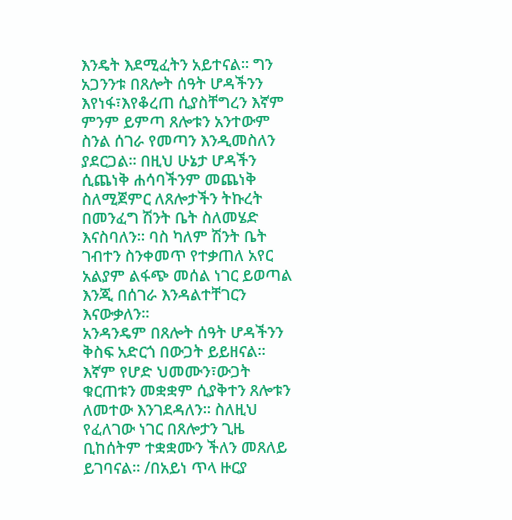እንዴት እደሚፈትን አይተናል፡፡ ግን አጋንንቱ በጸሎት ሰዓት ሆዳችንን እየነፋ፣እየቆረጠ ሲያስቸግረን እኛም ምንም ይምጣ ጸሎቱን አንተውም ስንል ሰገራ የመጣን እንዲመስለን ያደርጋል፡፡ በዚህ ሁኔታ ሆዳችን ሲጨነቅ ሐሳባችንም መጨነቅ ስለሚጀምር ለጸሎታችን ትኩረት በመንፈግ ሽንት ቤት ስለመሄድ እናስባለን፡፡ ባስ ካለም ሽንት ቤት ገብተን ስንቀመጥ የተቃጠለ አየር አልያም ልፋጭ መሰል ነገር ይወጣል እንጂ በሰገራ እንዳልተቸገርን እናውቃለን፡፡
አንዳንዴም በጸሎት ሰዓት ሆዳችንን ቅስፍ አድርጎ በውጋት ይይዘናል፡፡ እኛም የሆድ ህመሙን፣ውጋት ቁርጠቱን መቋቋም ሲያቅተን ጸሎቱን ለመተው እንገደዳለን፡፡ ስለዚህ የፈለገው ነገር በጸሎታን ጊዜ ቢከሰትም ተቋቋሙን ችለን መጸለይ ይገባናል፡፡ /በአይነ ጥላ ዙርያ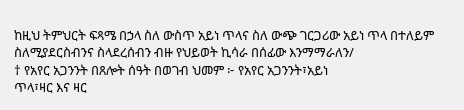ከዚህ ትምህርት ፍጻሜ በኃላ ስለ ውስጥ አይነ ጥላና ስለ ውጭ ገርጋሪው አይነ ጥላ በተለይም ስለሚያደርስብንና ስላደረሰብን ብዙ የህይወት ኪሳራ በሰፊው እንማማራለን/
† የአየር አጋንንት በጸሎት ሰዓት በወገብ ህመም ፦ የአየር አጋንንት፣አይነ
ጥላ፣ዛር እና ዛር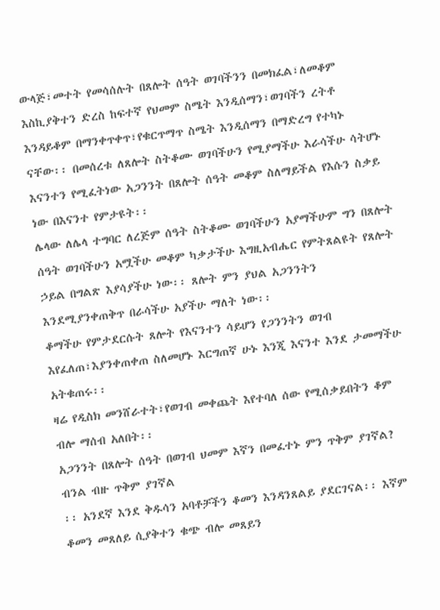ውላጅ፣መተት የመሳሰሉት በጸሎት ሰዓት ወገባችንን በመክፈል፣ለመቆም እስኪያቅተን ድረስ ከፍተኛ የህመም ስሜት እንዲሰማን፣ወገባችን ረትቶ እንዳይቆም በማንቀጥቀጥ፣የቁርጥማጥ ስሜት እንዲሰማን በማድረግ የተካኑ ናቸው፡፡ በመሰረቱ ለጸሎት ስትቆሙ ወገባችሁን የሚያማችሁ እራሳችሁ ሳትሆኑ እናንተን የሚፈትነው አጋንንት በጸሎት ሰዓት መቆም ስለማይችል የእሱን ስቃይ ነው በእናንተ የምታዩት፡፡
ሌላው ለሌላ ተግባር ለረጅም ሰዓት ስትቆሙ ወገባችሁን አያማችሁም ግን በጸሎት ሰዓት ወገባችሁን አሟችሁ መቆም ካቃታችሁ እግዚአብሔር የምትጸልዩት የጸሎት ኃይል በግልጽ እያሳያችሁ ነው፡፡ ጸሎት ምን ያህል አጋንንትን እንደሚያንቀጠቅጥ በራሳችሁ አያችሁ ማለት ነው፡፡
ቆማችሁ የምታደርሱት ጸሎት የእናንተን ሳይሆን የጋንንትን ወገብ እየፈለጠ፣እያንቀጠቀጠ ስለመሆኑ እርግጠኛ ሁኑ እንጂ እናንተ እንደ ታመማችሁ አትቁጠሩ፡፡
ዛሬ የዲስክ መንሸራተት፣የወገብ መቀጨት እየተባለ ሰው የሚሰቃይበትን ቆም ብሎ ማሰብ አለበት፡፡
አጋንንት በጸሎት ሰዓት በወገብ ህመም እኛን በመፈተኑ ምን ጥቅም ያገኛል? ብንል ብዙ ጥቅም ያገኛል
፡፡ አንደኛ እንደ ቅዱሳን አባቶቻችን ቆመን እንዳንጸልይ ያደርገናል፡፡ እኛም ቆመን መጸለይ ሲያቅተን ቁጭ ብሎ መጸይን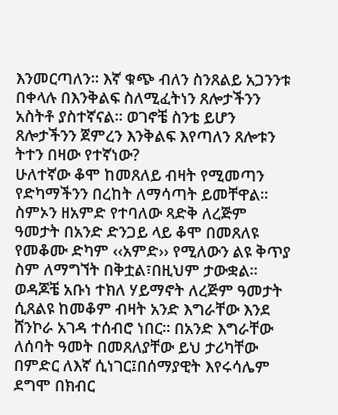እንመርጣለን፡፡ እኛ ቁጭ ብለን ስንጸልይ አጋንንቱ በቀላሉ በእንቅልፍ ስለሚፈትነን ጸሎታችንን አስትቶ ያስተኛናል፡፡ ወገኖቼ ስንቴ ይሆን ጸሎታችንን ጀምረን እንቅልፍ እየጣለን ጸሎቱን ትተን በዛው የተኛነው?
ሁለተኛው ቆሞ ከመጸለይ ብዛት የሚመጣን የድካማችንን በረከት ለማሳጣት ይመቸዋል፡፡ ስምኦን ዘአምድ የተባለው ጻድቅ ለረጅም ዓመታት በአንድ ድንጋይ ላይ ቆሞ በመጸለዩ የመቆሙ ድካም ‹‹አምድ›› የሚለውን ልዩ ቅጥያ ስም ለማግኘት በቅቷል፣በዚህም ታውቋል፡፡
ወዳጆቼ አቡነ ተክለ ሃይማኖት ለረጅም ዓመታት ሲጸልዩ ከመቆም ብዛት አንድ እግራቸው እንደ ሸንኮራ አገዳ ተሰብሮ ነበር፡፡ በአንድ እግራቸው ለሰባት ዓመት በመጸለያቸው ይህ ታሪካቸው በምድር ለእኛ ሲነገር፤በሰማያዊት እየሩሳሌም ደግሞ በክብር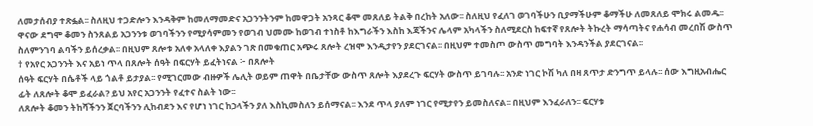ለመታሰብያ ተጽፏል፡፡ ስለዚህ ተጋድሎን እንዳቅም ከመለማመድና አጋንንትንም ከመዋጋት አንጻር ቆሞ መጸለይ ትልቅ በረከት አለው፡፡ ስለዚህ የፈለገ ወገባችሁን ቢያማችሁም ቆማችሁ ለመጸለይ ሞክሩ ልመዱ፡፡
ዋናው ደግሞ ቆመን ስንጸልይ አጋንንቱ ወገባችንን የሚያሳምመን የወገብ ህመሙ ከወገብ ተነስቶ ከእግራችን እስከ እጃችንና ሌላም አካላችን ስለሚደርስ ከፍተኛ የጸሎት ትኩረት ማሳጣትና የሐሳብ መረበሽ ውስጥ ስለምንገባ ልባችን ይሰረቃል፡፡ በዚህም ጸሎቱ አለቀ አላለቀ እያልን ገጽ በመቁጠር አጭሩ ጸሎት ረዝሞ እንዲታየን ያደርገናል፡፡ በዚህም ተመስጦ ውስጥ መግባት እንዳንችል ያደርገናል፡፡
† የአየር አጋንንት እና አይነ ጥላ በጸሎት ሰዓት በፍርሃት ይፈትነናል ፦ በጸሎት
ሰዓት ፍርሃት በሴቶች ላይ ጎልቶ ይታያል፡፡ የሚገርመው ብዙዎች ሌሊት ወይም ጠዋት በቤታቸው ውስጥ ጸሎት እያደረጉ ፍርሃት ውስጥ ይገባሉ፡፡ አንድ ነገር ኮሽ ካለ በዛ ጸጥታ ድንግጥ ይላሉ፡፡ ሰው እግዚአብሔር ፊት ለጸሎት ቆሞ ይፈራል? ይህ አየር አጋንንት የፈተና ስልት ነው፡፡
ለጸሎት ቆመን ትከሻችንን ጀርባችንን ሊከብደን እና የሆነ ነገር ከኃላችን ያለ እስኪመስለን ይሰማናል፡፡ እንደ ጥላ ያለም ነገር የሚታየን ይመስለናል፡፡ በዚህም እንፈራለን፡፡ ፍርሃቱ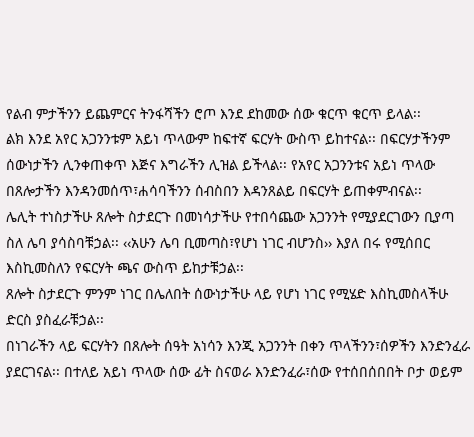የልብ ምታችንን ይጨምርና ትንፋሻችን ሮጦ እንደ ደከመው ሰው ቁርጥ ቁርጥ ይላል፡፡
ልክ እንደ አየር አጋንንቱም አይነ ጥላውም ከፍተኛ ፍርሃት ውስጥ ይከተናል፡፡ በፍርሃታችንም ሰውነታችን ሊንቀጠቀጥ እጅና እግራችን ሊዝል ይችላል፡፡ የአየር አጋንንቱና አይነ ጥላው በጸሎታችን እንዳንመሰጥ፣ሐሳባችንን ሰብስበን እዳንጸልይ በፍርሃት ይጠቀምብናል፡፡
ሌሊት ተነስታችሁ ጸሎት ስታደርጉ በመነሳታችሁ የተበሳጨው አጋንንት የሚያደርገውን ቢያጣ ስለ ሌባ ያሳስባቹኃል፡፡ ‹‹አሁን ሌባ ቢመጣስ፣የሆነ ነገር ብሆንስ›› እያለ በሩ የሚሰበር እስኪመስለን የፍርሃት ጫና ውስጥ ይከታቹኃል፡፡
ጸሎት ስታደርጉ ምንም ነገር በሌለበት ሰውነታችሁ ላይ የሆነ ነገር የሚሄድ እስኪመስላችሁ ድርስ ያስፈራቹኃል፡፡
በነገራችን ላይ ፍርሃትን በጸሎት ሰዓት አነሳን እንጂ አጋንንት በቀን ጥላችንን፣ሰዎችን እንድንፈራ ያደርገናል፡፡ በተለይ አይነ ጥላው ሰው ፊት ስናወራ እንድንፈራ፣ሰው የተሰበሰበበት ቦታ ወይም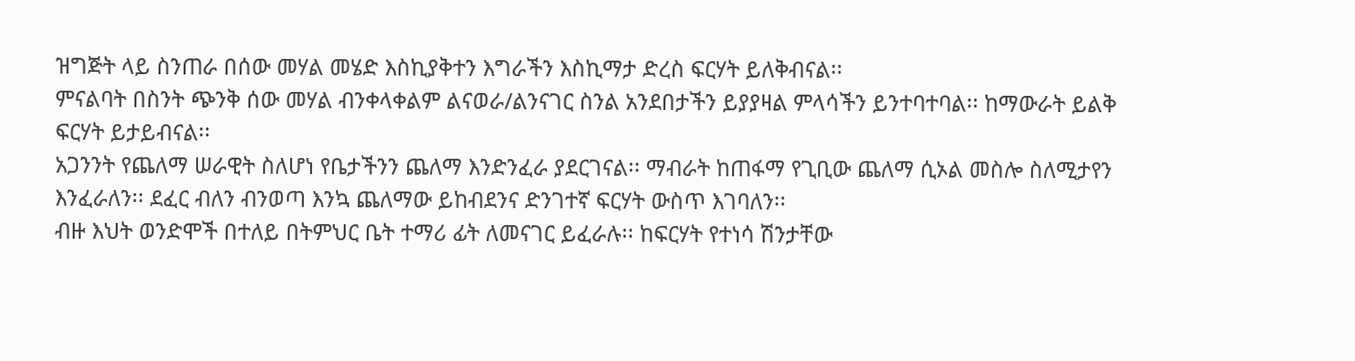ዝግጅት ላይ ስንጠራ በሰው መሃል መሄድ እስኪያቅተን እግራችን እስኪማታ ድረስ ፍርሃት ይለቅብናል፡፡
ምናልባት በስንት ጭንቅ ሰው መሃል ብንቀላቀልም ልናወራ/ልንናገር ስንል አንደበታችን ይያያዛል ምላሳችን ይንተባተባል፡፡ ከማውራት ይልቅ ፍርሃት ይታይብናል፡፡
አጋንንት የጨለማ ሠራዊት ስለሆነ የቤታችንን ጨለማ እንድንፈራ ያደርገናል፡፡ ማብራት ከጠፋማ የጊቢው ጨለማ ሲኦል መስሎ ስለሚታየን እንፈራለን፡፡ ደፈር ብለን ብንወጣ እንኳ ጨለማው ይከብደንና ድንገተኛ ፍርሃት ውስጥ እገባለን፡፡
ብዙ እህት ወንድሞች በተለይ በትምህር ቤት ተማሪ ፊት ለመናገር ይፈራሉ፡፡ ከፍርሃት የተነሳ ሽንታቸው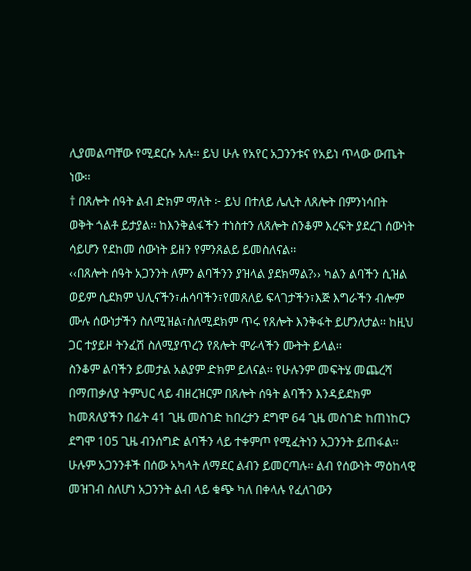ሊያመልጣቸው የሚደርሱ አሉ፡፡ ይህ ሁሉ የአየር አጋንንቱና የአይነ ጥላው ውጤት ነው፡፡
† በጸሎት ሰዓት ልብ ድክም ማለት ፦ ይህ በተለይ ሌሊት ለጸሎት በምንነሳበት
ወቅት ጎልቶ ይታያል፡፡ ከእንቅልፋችን ተነስተን ለጸሎት ስንቆም እረፍት ያደረገ ሰውነት ሳይሆን የደከመ ሰውነት ይዘን የምንጸልይ ይመስለናል፡፡
‹‹በጸሎት ሰዓት አጋንንት ለምን ልባችንን ያዝላል ያደክማል?›› ካልን ልባችን ሲዝል ወይም ሲደክም ህሊናችን፣ሐሳባችን፣የመጸለይ ፍላገታችን፣እጅ እግራችን ብሎም ሙሉ ሰውነታችን ስለሚዝል፣ስለሚደክም ጥሩ የጸሎት እንቅፋት ይሆንለታል፡፡ ከዚህ ጋር ተያይዞ ትንፈሽ ስለሚያጥረን የጸሎት ሞራላችን ሙትት ይላል፡፡
ስንቆም ልባችን ይመታል አልያም ድክም ይለናል፡፡ የሁሉንም መፍትሄ መጨረሻ በማጠቃለያ ትምህር ላይ ብዘረዝርም በጸሎት ሰዓት ልባችን እንዳይደክም ከመጸለያችን በፊት 41 ጊዜ መስገድ ከበረታን ደግሞ 64 ጊዜ መስገድ ከጠነከርን ደግሞ 105 ጊዜ ብንሰግድ ልባችን ላይ ተቀምጦ የሚፈትነን አጋንንት ይጠፋል፡፡
ሁሉም አጋንንቶች በሰው አካላት ለማደር ልብን ይመርጣሉ፡፡ ልብ የሰውነት ማዕከላዊ መዝገብ ስለሆነ አጋንንት ልብ ላይ ቁጭ ካለ በቀላሉ የፈለገውን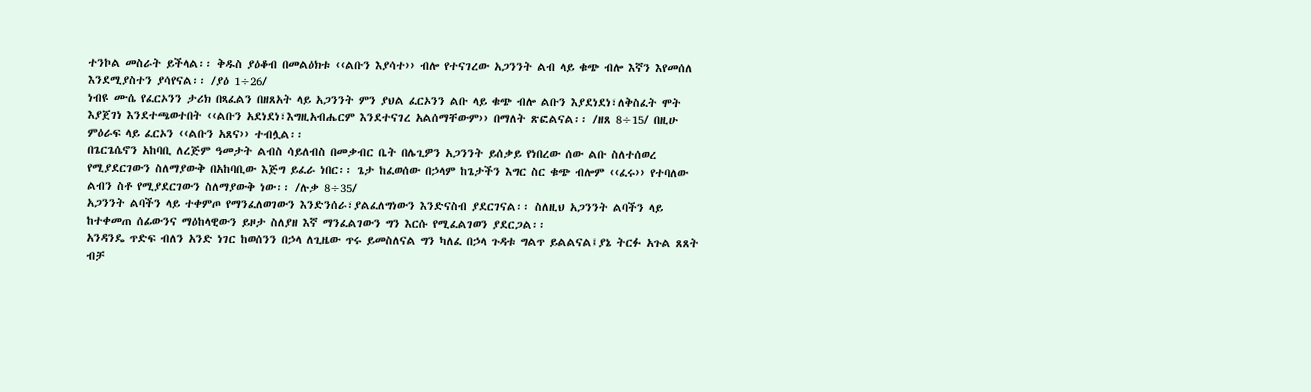ተንኮል መስራት ይችላል፡፡ ቅዱስ ያዕቆብ በመልዕክቱ ‹‹ልቡን እያሳተ›› ብሎ የተናገረው አጋንንት ልብ ላይ ቁጭ ብሎ እኛን እየመሰለ እንደሚያስተን ያሳየናል፡፡ /ያዕ 1÷26/
ነብዩ ሙሴ የፈርኦንን ታሪክ በጻፈልን በዘጸአት ላይ አጋንንት ምን ያህል ፈርኦንን ልቡ ላይ ቁጭ ብሎ ልቡን እያደነደነ፣ለቅስፈት ሞት እያጀገነ እንደተጫወተበት ‹‹ልቡን አደነደነ፣እግዚአብሔርም እንደተናገረ አልሰማቸውም›› በማለት ጽፎልናል፡፡ /ዘጸ 8÷15/ በዚሁ ምዕራፍ ላይ ፈርኦን ‹‹ልቡን አጸና›› ተብሏል፡፡
በጌርጌሴኖን አከባቢ ለረጅም ዓመታት ልብስ ሳይለብስ በመቃብር ቤት በሌጊዎን አጋንንት ይሰቃይ የነበረው ሰው ልቡ ስለተሰወረ የሚያደርገውን ስለማያውቅ በአከባቢው እጅግ ይፈራ ነበር፡፡ ጌታ ከፈወሰው በኃላም ከጌታችን እግር ስር ቁጭ ብሎም ‹‹ፈሩ›› የተባለው ልብን ስቶ የሚያደርገውን ስለማያውቅ ነው፡፡ /ሉቃ 8÷35/
አጋንንት ልባችን ላይ ተቀምጦ የማንፈለወገውን እንድንሰራ፣ያልፈለግነውን እንድናስብ ያደርገናል፡፡ ስለዚህ አጋንንት ልባችን ላይ ከተቀመጠ ሰፊውንና ማዕከላዊውን ይዞታ ስለያዘ እኛ ማንፈልገውን ግን እርሱ የሚፈልገወን ያደርጋል፡፡
አንዳንዴ ጥድፍ ብለን አንድ ነገር ከወሰንን በኃላ ለጊዜው ጥሩ ይመስለናል ግን ካለፈ በኃላ ጉዳቱ ግልጥ ይልልናል፤ያኔ ትርፉ አጉል ጸጸት ብቻ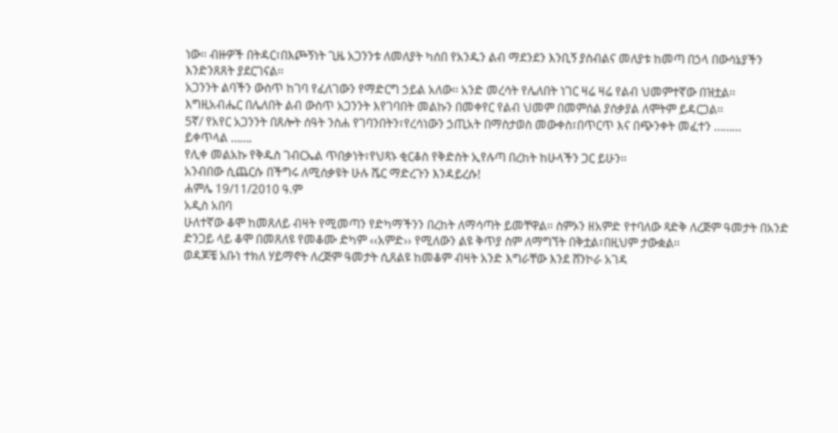ነው፡፡ ብዙዎች በትዳር፣በእጮኝነት ጊዜ አጋንንቱ ለመለያት ካሰበ የአንዱን ልብ ማደንደን እንቢኝ ያስብልና መለያቱ ከመጣ በኃላ በውሳኔያችን እንድንጸጸት ያደርገናል፡፡
አጋንንት ልባችን ውስጥ ከገባ የፈለገውን የማድርግ ኃይል አለው፡፡ አንድ መረሳት የሌለበት ነገር ዛሬ ዛሬ የልብ ህመምተኛው በዝቷል፡፡ እግዚአብሔር በሌለበት ልብ ውስጥ አጋንንት እየገባበት መልኩን በመቀየር የልብ ህመም በመምሰል ያሰቃያል ለሞትም ይዳርጋል፡፡
5ኛ/ የአየር አጋንንት በጸሎት ሰዓት ንስሐ የገባንበትን፣የረሳነውን ኃጢአት በማስታወስ መውቀስ፣በጥርጥ እና በጭንቀት መፈተን ………
ይቀጥላል …….
የሊቀ መልአኩ የቅዱስ ገብርኤል ጥበቃነት፣የህጻኑ ቂርቆስ የቅድስት ኢየሉጣ በረከት ከሁላችን ጋር ይሁን፡፡
አንብበው ሲጨርሱ በችግሩ ለሚሰቃዩት ሁሉ ሼር ማድረጉን እንዳይረሱ!
ሐምሌ 19/11/2010 ዓ.ም
አዲስ አበባ
ሁለተኛው ቆሞ ከመጸለይ ብዛት የሚመጣን የድካማችንን በረከት ለማሳጣት ይመቸዋል፡፡ ስምኦን ዘአምድ የተባለው ጻድቅ ለረጅም ዓመታት በአንድ ድንጋይ ላይ ቆሞ በመጸለዩ የመቆሙ ድካም ‹‹አምድ›› የሚለውን ልዩ ቅጥያ ስም ለማግኘት በቅቷል፣በዚህም ታውቋል፡፡
ወዳጆቼ አቡነ ተክለ ሃይማኖት ለረጅም ዓመታት ሲጸልዩ ከመቆም ብዛት አንድ እግራቸው እንደ ሸንኮራ አገዳ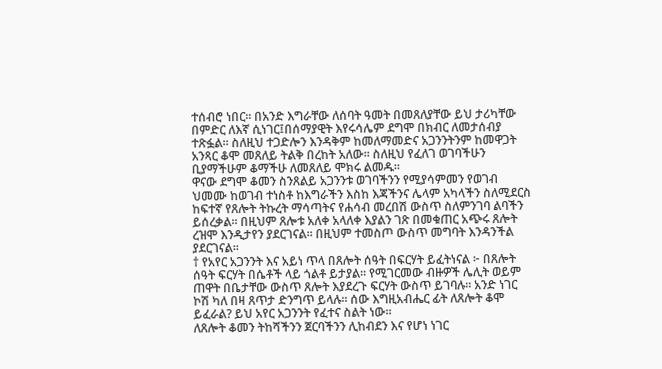ተሰብሮ ነበር፡፡ በአንድ እግራቸው ለሰባት ዓመት በመጸለያቸው ይህ ታሪካቸው በምድር ለእኛ ሲነገር፤በሰማያዊት እየሩሳሌም ደግሞ በክብር ለመታሰብያ ተጽፏል፡፡ ስለዚህ ተጋድሎን እንዳቅም ከመለማመድና አጋንንትንም ከመዋጋት አንጻር ቆሞ መጸለይ ትልቅ በረከት አለው፡፡ ስለዚህ የፈለገ ወገባችሁን ቢያማችሁም ቆማችሁ ለመጸለይ ሞክሩ ልመዱ፡፡
ዋናው ደግሞ ቆመን ስንጸልይ አጋንንቱ ወገባችንን የሚያሳምመን የወገብ ህመሙ ከወገብ ተነስቶ ከእግራችን እስከ እጃችንና ሌላም አካላችን ስለሚደርስ ከፍተኛ የጸሎት ትኩረት ማሳጣትና የሐሳብ መረበሽ ውስጥ ስለምንገባ ልባችን ይሰረቃል፡፡ በዚህም ጸሎቱ አለቀ አላለቀ እያልን ገጽ በመቁጠር አጭሩ ጸሎት ረዝሞ እንዲታየን ያደርገናል፡፡ በዚህም ተመስጦ ውስጥ መግባት እንዳንችል ያደርገናል፡፡
† የአየር አጋንንት እና አይነ ጥላ በጸሎት ሰዓት በፍርሃት ይፈትነናል ፦ በጸሎት
ሰዓት ፍርሃት በሴቶች ላይ ጎልቶ ይታያል፡፡ የሚገርመው ብዙዎች ሌሊት ወይም ጠዋት በቤታቸው ውስጥ ጸሎት እያደረጉ ፍርሃት ውስጥ ይገባሉ፡፡ አንድ ነገር ኮሽ ካለ በዛ ጸጥታ ድንግጥ ይላሉ፡፡ ሰው እግዚአብሔር ፊት ለጸሎት ቆሞ ይፈራል? ይህ አየር አጋንንት የፈተና ስልት ነው፡፡
ለጸሎት ቆመን ትከሻችንን ጀርባችንን ሊከብደን እና የሆነ ነገር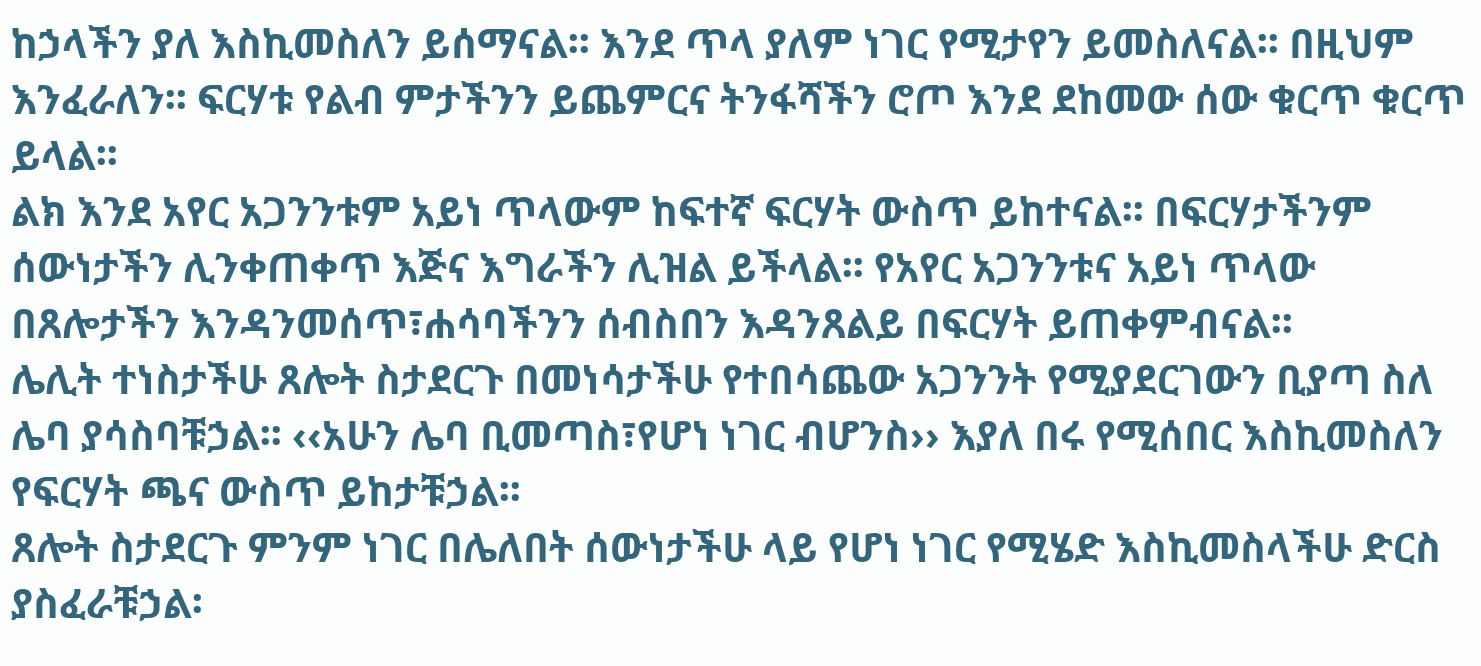ከኃላችን ያለ እስኪመስለን ይሰማናል፡፡ እንደ ጥላ ያለም ነገር የሚታየን ይመስለናል፡፡ በዚህም እንፈራለን፡፡ ፍርሃቱ የልብ ምታችንን ይጨምርና ትንፋሻችን ሮጦ እንደ ደከመው ሰው ቁርጥ ቁርጥ ይላል፡፡
ልክ እንደ አየር አጋንንቱም አይነ ጥላውም ከፍተኛ ፍርሃት ውስጥ ይከተናል፡፡ በፍርሃታችንም ሰውነታችን ሊንቀጠቀጥ እጅና እግራችን ሊዝል ይችላል፡፡ የአየር አጋንንቱና አይነ ጥላው በጸሎታችን እንዳንመሰጥ፣ሐሳባችንን ሰብስበን እዳንጸልይ በፍርሃት ይጠቀምብናል፡፡
ሌሊት ተነስታችሁ ጸሎት ስታደርጉ በመነሳታችሁ የተበሳጨው አጋንንት የሚያደርገውን ቢያጣ ስለ ሌባ ያሳስባቹኃል፡፡ ‹‹አሁን ሌባ ቢመጣስ፣የሆነ ነገር ብሆንስ›› እያለ በሩ የሚሰበር እስኪመስለን የፍርሃት ጫና ውስጥ ይከታቹኃል፡፡
ጸሎት ስታደርጉ ምንም ነገር በሌለበት ሰውነታችሁ ላይ የሆነ ነገር የሚሄድ እስኪመስላችሁ ድርስ ያስፈራቹኃል፡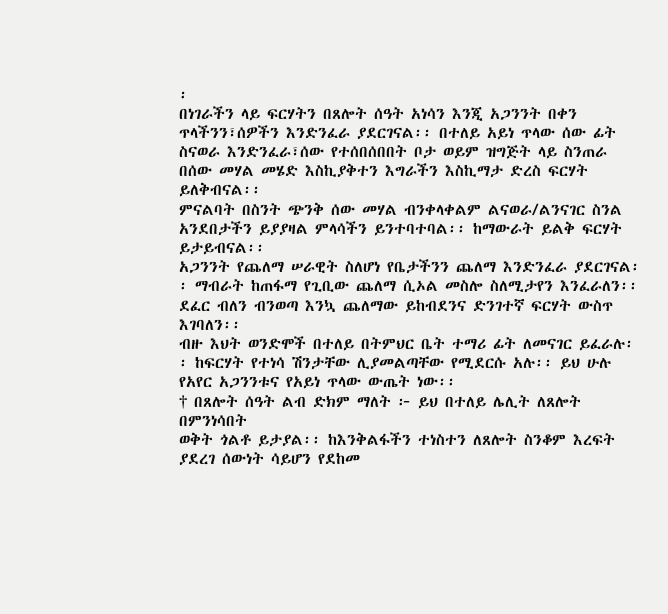፡
በነገራችን ላይ ፍርሃትን በጸሎት ሰዓት አነሳን እንጂ አጋንንት በቀን ጥላችንን፣ሰዎችን እንድንፈራ ያደርገናል፡፡ በተለይ አይነ ጥላው ሰው ፊት ስናወራ እንድንፈራ፣ሰው የተሰበሰበበት ቦታ ወይም ዝግጅት ላይ ስንጠራ በሰው መሃል መሄድ እስኪያቅተን እግራችን እስኪማታ ድረስ ፍርሃት ይለቅብናል፡፡
ምናልባት በስንት ጭንቅ ሰው መሃል ብንቀላቀልም ልናወራ/ልንናገር ስንል አንደበታችን ይያያዛል ምላሳችን ይንተባተባል፡፡ ከማውራት ይልቅ ፍርሃት ይታይብናል፡፡
አጋንንት የጨለማ ሠራዊት ስለሆነ የቤታችንን ጨለማ እንድንፈራ ያደርገናል፡፡ ማብራት ከጠፋማ የጊቢው ጨለማ ሲኦል መስሎ ስለሚታየን እንፈራለን፡፡ ደፈር ብለን ብንወጣ እንኳ ጨለማው ይከብደንና ድንገተኛ ፍርሃት ውስጥ እገባለን፡፡
ብዙ እህት ወንድሞች በተለይ በትምህር ቤት ተማሪ ፊት ለመናገር ይፈራሉ፡፡ ከፍርሃት የተነሳ ሽንታቸው ሊያመልጣቸው የሚደርሱ አሉ፡፡ ይህ ሁሉ የአየር አጋንንቱና የአይነ ጥላው ውጤት ነው፡፡
† በጸሎት ሰዓት ልብ ድክም ማለት ፦ ይህ በተለይ ሌሊት ለጸሎት በምንነሳበት
ወቅት ጎልቶ ይታያል፡፡ ከእንቅልፋችን ተነስተን ለጸሎት ስንቆም እረፍት ያደረገ ሰውነት ሳይሆን የደከመ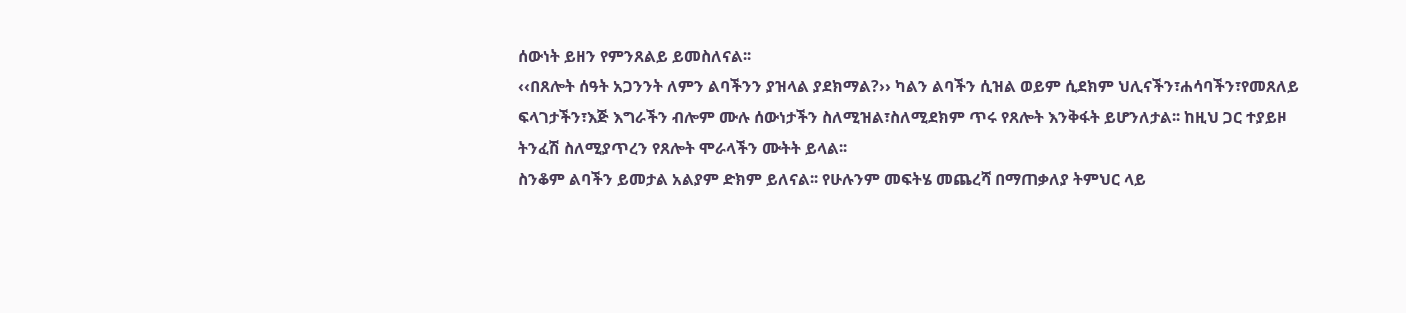ሰውነት ይዘን የምንጸልይ ይመስለናል፡፡
‹‹በጸሎት ሰዓት አጋንንት ለምን ልባችንን ያዝላል ያደክማል?›› ካልን ልባችን ሲዝል ወይም ሲደክም ህሊናችን፣ሐሳባችን፣የመጸለይ ፍላገታችን፣እጅ እግራችን ብሎም ሙሉ ሰውነታችን ስለሚዝል፣ስለሚደክም ጥሩ የጸሎት እንቅፋት ይሆንለታል፡፡ ከዚህ ጋር ተያይዞ ትንፈሽ ስለሚያጥረን የጸሎት ሞራላችን ሙትት ይላል፡፡
ስንቆም ልባችን ይመታል አልያም ድክም ይለናል፡፡ የሁሉንም መፍትሄ መጨረሻ በማጠቃለያ ትምህር ላይ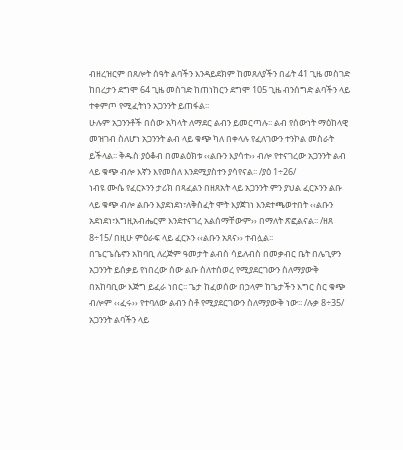ብዘረዝርም በጸሎት ሰዓት ልባችን እንዳይደክም ከመጸለያችን በፊት 41 ጊዜ መስገድ ከበረታን ደግሞ 64 ጊዜ መስገድ ከጠነከርን ደግሞ 105 ጊዜ ብንሰግድ ልባችን ላይ ተቀምጦ የሚፈትነን አጋንንት ይጠፋል፡፡
ሁሉም አጋንንቶች በሰው አካላት ለማደር ልብን ይመርጣሉ፡፡ ልብ የሰውነት ማዕከላዊ መዝገብ ስለሆነ አጋንንት ልብ ላይ ቁጭ ካለ በቀላሉ የፈለገውን ተንኮል መስራት ይችላል፡፡ ቅዱስ ያዕቆብ በመልዕክቱ ‹‹ልቡን እያሳተ›› ብሎ የተናገረው አጋንንት ልብ ላይ ቁጭ ብሎ እኛን እየመሰለ እንደሚያስተን ያሳየናል፡፡ /ያዕ 1÷26/
ነብዩ ሙሴ የፈርኦንን ታሪክ በጻፈልን በዘጸአት ላይ አጋንንት ምን ያህል ፈርኦንን ልቡ ላይ ቁጭ ብሎ ልቡን እያደነደነ፣ለቅስፈት ሞት እያጀገነ እንደተጫወተበት ‹‹ልቡን አደነደነ፣እግዚአብሔርም እንደተናገረ አልሰማቸውም›› በማለት ጽፎልናል፡፡ /ዘጸ 8÷15/ በዚሁ ምዕራፍ ላይ ፈርኦን ‹‹ልቡን አጸና›› ተብሏል፡፡
በጌርጌሴኖን አከባቢ ለረጅም ዓመታት ልብስ ሳይለብስ በመቃብር ቤት በሌጊዎን አጋንንት ይሰቃይ የነበረው ሰው ልቡ ስለተሰወረ የሚያደርገውን ስለማያውቅ በአከባቢው እጅግ ይፈራ ነበር፡፡ ጌታ ከፈወሰው በኃላም ከጌታችን እግር ስር ቁጭ ብሎም ‹‹ፈሩ›› የተባለው ልብን ስቶ የሚያደርገውን ስለማያውቅ ነው፡፡ /ሉቃ 8÷35/
አጋንንት ልባችን ላይ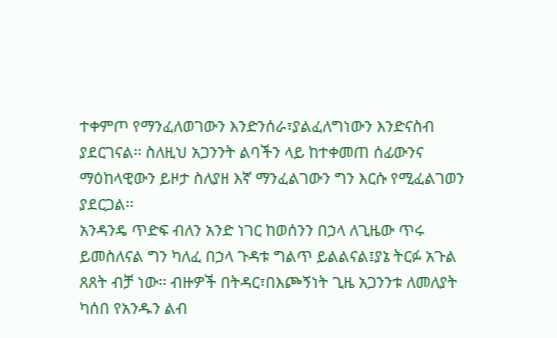ተቀምጦ የማንፈለወገውን እንድንሰራ፣ያልፈለግነውን እንድናስብ ያደርገናል፡፡ ስለዚህ አጋንንት ልባችን ላይ ከተቀመጠ ሰፊውንና ማዕከላዊውን ይዞታ ስለያዘ እኛ ማንፈልገውን ግን እርሱ የሚፈልገወን ያደርጋል፡፡
አንዳንዴ ጥድፍ ብለን አንድ ነገር ከወሰንን በኃላ ለጊዜው ጥሩ ይመስለናል ግን ካለፈ በኃላ ጉዳቱ ግልጥ ይልልናል፤ያኔ ትርፉ አጉል ጸጸት ብቻ ነው፡፡ ብዙዎች በትዳር፣በእጮኝነት ጊዜ አጋንንቱ ለመለያት ካሰበ የአንዱን ልብ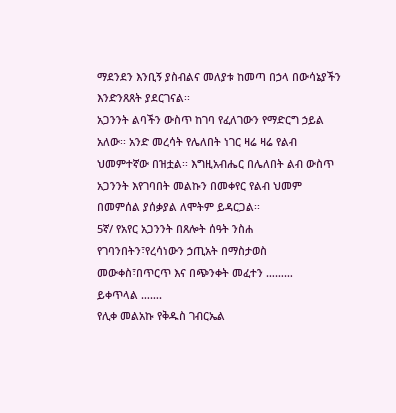ማደንደን እንቢኝ ያስብልና መለያቱ ከመጣ በኃላ በውሳኔያችን እንድንጸጸት ያደርገናል፡፡
አጋንንት ልባችን ውስጥ ከገባ የፈለገውን የማድርግ ኃይል አለው፡፡ አንድ መረሳት የሌለበት ነገር ዛሬ ዛሬ የልብ ህመምተኛው በዝቷል፡፡ እግዚአብሔር በሌለበት ልብ ውስጥ አጋንንት እየገባበት መልኩን በመቀየር የልብ ህመም በመምሰል ያሰቃያል ለሞትም ይዳርጋል፡፡
5ኛ/ የአየር አጋንንት በጸሎት ሰዓት ንስሐ የገባንበትን፣የረሳነውን ኃጢአት በማስታወስ መውቀስ፣በጥርጥ እና በጭንቀት መፈተን ………
ይቀጥላል …….
የሊቀ መልአኩ የቅዱስ ገብርኤል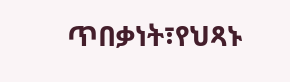ጥበቃነት፣የህጻኑ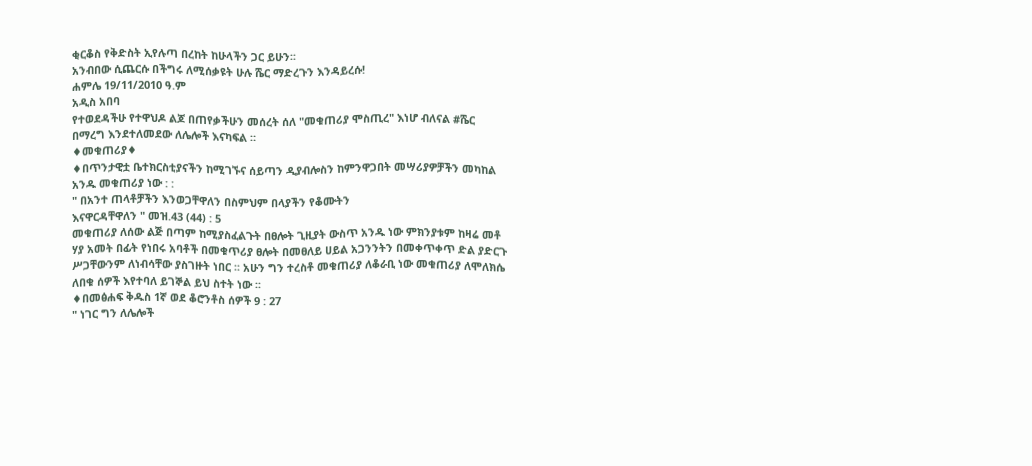ቂርቆስ የቅድስት ኢየሉጣ በረከት ከሁላችን ጋር ይሁን፡፡
አንብበው ሲጨርሱ በችግሩ ለሚሰቃዩት ሁሉ ሼር ማድረጉን እንዳይረሱ!
ሐምሌ 19/11/2010 ዓ.ም
አዲስ አበባ
የተወደዳችሁ የተዋህዶ ልጆ በጠየቃችሁን መሰረት ሰለ "መቁጠሪያ ሞስጢረ" እነሆ ብለናል #ሼር በማረግ እንደተለመደው ለሌሎች እናካፍል ።
♦መቁጠሪያ♦
♦በጥንታዊቷ ቤተክርስቲያናችን ከሚገኙና ሰይጣን ዲያብሎስን ከምንዋጋበት መሣሪያዎቻችን መካከል አንዱ መቁጠሪያ ነው : :
" በአንተ ጠላቶቻችን እንወጋቸዋለን በስምህም በላያችን የቆሙትን
እናዋርዳቸዋለን " መዝ.43 (44) : 5
መቁጠሪያ ለሰው ልጅ በጣም ከሚያስፈልጉት በፀሎት ጊዚያት ውስጥ አንዱ ነው ምክንያቱም ከዛሬ መቶ ሃያ አመት በፊት የነበሩ አባቶች በመቁጥሪያ ፀሎት በመፀለይ ሀይል አጋንንትን በመቀጥቀጥ ድል ያድርጉ ሥጋቸውንም ለነብሳቸው ያስገዙት ነበር ፡፡ አሁን ግን ተረስቶ መቁጠሪያ ለቆራቢ ነው መቁጠሪያ ለሞለክሴ ለበቁ ሰዎች እየተባለ ይገኞል ይህ ስተት ነው ፡፡
♦በመፅሐፍ ቅዱስ 1ኛ ወደ ቆሮንቶስ ሰዎች 9 : 27
" ነገር ግን ለሌሎች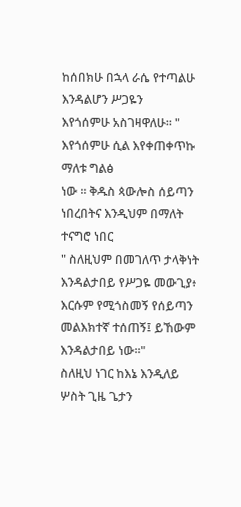ከሰበክሁ በኋላ ራሴ የተጣልሁ እንዳልሆን ሥጋዬን
እየጎሰምሁ አስገዛዋለሁ። " እየጎሰምሁ ሲል እየቀጠቀጥኩ ማለቱ ግልፅ
ነው ፡፡ ቅዱስ ጳውሎስ ሰይጣን ነበረበትና እንዲህም በማለት ተናግሮ ነበር
" ስለዚህም በመገለጥ ታላቅነት እንዳልታበይ የሥጋዬ መውጊያ፥ እርሱም የሚጎስመኝ የሰይጣን መልእክተኛ ተሰጠኝ፤ ይኸውም እንዳልታበይ ነው።"
ስለዚህ ነገር ከእኔ እንዲለይ ሦስት ጊዜ ጌታን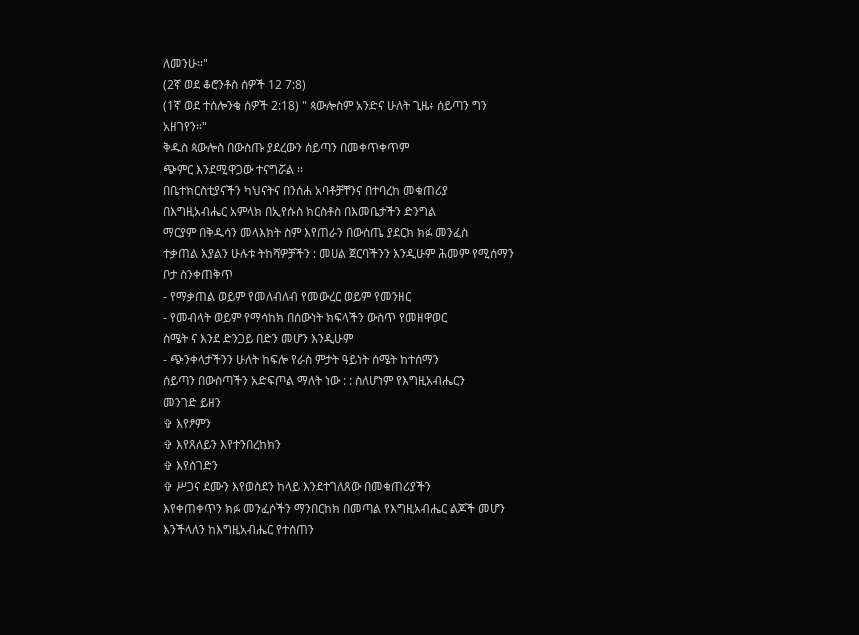ለመንሁ።"
(2ኛ ወደ ቆሮንቶስ ሰዎች 12 7:8)
(1ኛ ወደ ተሰሎንቄ ሰዎች 2:18) " ጳውሎስም አንድና ሁለት ጊዜ፥ ሰይጣን ግን አዘገየን።"
ቅዱስ ጳውሎስ በውስጡ ያደረውን ሰይጣን በመቀጥቀጥም
ጭምር እንደሚዋጋው ተናግሯል ፡፡
በቤተክርስቲያናችን ካህናትና በንሰሐ አባቶቻቸንና በተባረከ መቁጠሪያ
በእግዚአብሔር አምላክ በኢየሱስ ክርስቶስ በእመቤታችን ድንግል
ማርያም በቅዱሳን መላእክት ስም እየጠራን በውስጤ ያደርክ ክፉ መንፈስ
ተቃጠል እያልን ሁሉቱ ትከሻዎቻችን : መሀል ጀርባችንን እንዲሁም ሕመም የሚሰማን ቦታ ስንቀጠቅጥ
- የማቃጠል ወይም የመለብለብ የመውረር ወይም የመንዘር
- የመብላት ወይም የማሳከክ በሰውነት ክፍላችን ውስጥ የመዘዋወር
ስሜት ና እንደ ድንጋይ በድን መሆን እንዲሁም
- ጭንቀላታችንን ሁለት ከፍሎ የራስ ምታት ዓይነት ሰሜት ከተሰማን
ሰይጣን በውስጣችን አድፍጦል ማለት ነው : : ስለሆነም የእግዚአብሔርን
መንገድ ይዘን
✞ እየፆምን
✞ እየጸለይን እየተንበረከክን
✞ እየሰገድን
✞ ሥጋና ደሙን እየወስደን ከላይ እንደተገለጸው በመቁጠሪያችን
እየቀጠቀጥን ክፉ መንፈሶችን ማንበርከክ በመጣል የእግዚአብሔር ልጆች መሆን እንችላለን ከእግዚአብሔር የተሰጠን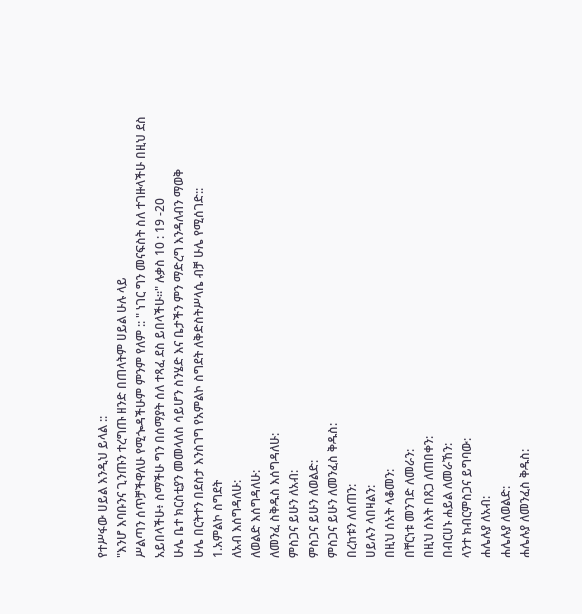የተሥፋው ሀይል እንዲህ ይላል ::
"እንሆ እባቡንና ጊንጡን ተረግጡ ዘንድ በጠላትም ሀይል ሁሉ ላይ
ሥልጣን ሰጥቻችዋለሁ የሚጐዳችሁም ምንም የለም :: " ነገር ግን መናፍስት ስለ ተገዙላችሁ በዚህ ደስ አይበላችሁ፥ ስማችሁ ግን በሰማያት ሰለ ተጻፈ ደስ ይበላችሁ።" ሉቃስ 10 : 19 -20
ሁሌ ቤተ ክርስቲያን መመላለስ ሳይሆን ስንሄድ እና ቤታችን ምን ማድረግ እንዳለብን ማወቅ
ሁሌ በርትተን በደስታ እንስገግ የአምልኮ ስግደት ለቅድስትሥላሴ ብቻ ሁሌ የሚሰገድ::
1.አምልኮ ስግደት
ለአብ እሰግዳለሁ:
ለወልድ እሰግዳለሁ:
ለመንፈ ስቅዱስ እሰግዳለሁ:
ምስጋና ይሁን ለአብ:
ምስጋና ይሁን ለወልድ:
ምስጋና ይሁን ለመንፈስ ቅዱስ:
በረከቱን ለሰጠን:
ሀይሉን ላበዛልን:
በዚህ ሰአት ላቆመን:
በቸርነቱ መንገድ ለመራን:
በዚህ ሰእት በጸጋ ለጠበቀን:
በብርሀኑ ሐይል ለመራኸን:
ላንተ ክብርምስጋና ይግባው:
ሐሌሉያ ለአብ:
ሐሌሉያ ለወልድ:
ሐሌሉያ ለመንፈስ ቅዱስ: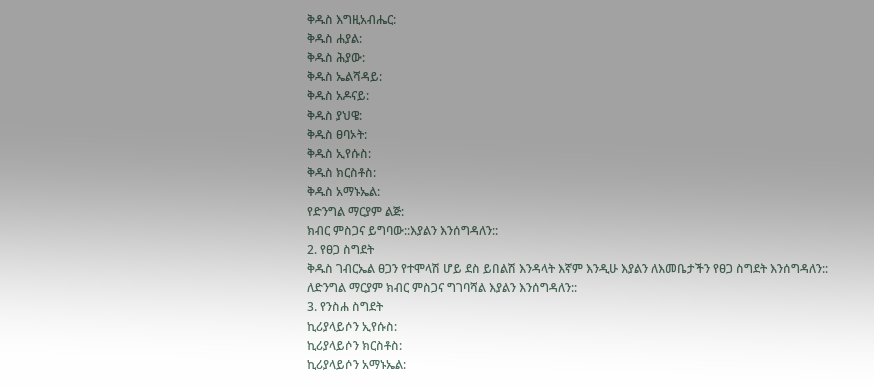ቅዱስ እግዚአብሔር:
ቅዱስ ሐያል:
ቅዱስ ሕያው:
ቅዱስ ኤልሻዳይ:
ቅዱስ አዶናይ:
ቅዱስ ያህዌ:
ቅዱስ ፀባኦት:
ቅዱስ ኢየሱስ:
ቅዱስ ክርስቶስ:
ቅዱስ አማኑኤል:
የድንግል ማርያም ልጅ:
ክብር ምስጋና ይግባው::እያልን እንሰግዳለን::
2. የፀጋ ስግደት
ቅዱስ ገብርኤል ፀጋን የተሞላሽ ሆይ ደስ ይበልሽ እንዳላት እኛም እንዲሁ እያልን ለእመቤታችን የፀጋ ስግደት እንሰግዳለን::
ለድንግል ማርያም ክብር ምስጋና ግገባሻል እያልን እንሰግዳለን::
3. የንስሐ ስግደት
ኪሪያላይሶን ኢየሱስ:
ኪሪያላይሶን ክርስቶስ:
ኪሪያላይሶን አማኑኤል: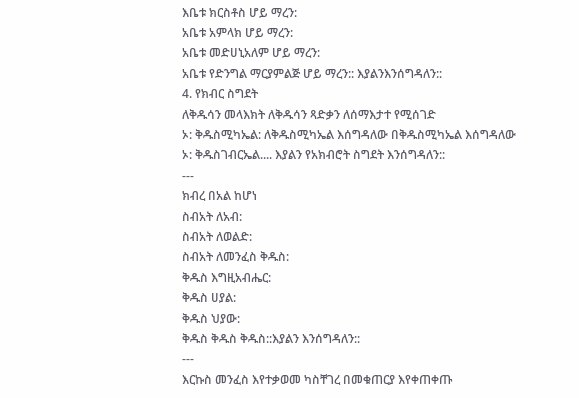እቤቱ ክርስቶስ ሆይ ማረን:
አቤቱ አምላክ ሆይ ማረን:
አቤቱ መድሀኒአለም ሆይ ማረን:
አቤቱ የድንግል ማርያምልጅ ሆይ ማረን:: እያልንእንሰግዳለን::
4. የክብር ስግደት
ለቅዱሳን መላእክት ለቅዱሳን ጻድቃን ለሰማእታተ የሚሰገድ
ኦ: ቅዱስሚካኤል: ለቅዱስሚካኤል እሰግዳለው በቅዱስሚካኤል እሰግዳለው
ኦ: ቅዱስገብርኤል.... እያልን የአክብሮት ስግደት እንሰግዳለን::
---
ክብረ በአል ከሆነ
ስብአት ለአብ:
ስብአት ለወልድ:
ስብአት ለመንፈስ ቅዱስ:
ቅዱስ እግዚአብሔር:
ቅዱስ ሀያል:
ቅዱስ ህያው:
ቅዱስ ቅዱስ ቅዱስ::እያልን እንሰግዳለን::
---
እርኩስ መንፈስ እየተቃወመ ካስቸገረ በመቁጠርያ እየቀጠቀጡ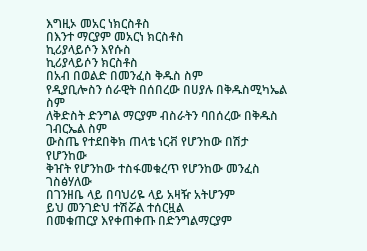እግዚኦ መአር ነክርስቶስ
በእንተ ማርያም መአርነ ክርስቶስ
ኪሪያላይሶን እየሱስ
ኪሪያላይሶን ክርስቶስ
በአብ በወልድ በመንፈስ ቅዱስ ስም
የዲያቢሎስን ሰራዊት በሰበረው በሀያሉ በቅዱስሚካኤል ስም
ለቅድስት ድንግል ማርያም ብስራትን ባበሰረው በቅዱስ ገብርኤል ስም
ውስጤ የተደበቅክ ጠላቴ ነርቭ የሆንከው በሽታ የሆንከው
ቅዠት የሆንከው ተስፋመቁረጥ የሆንከው መንፈስ ገስፅሃለው
በገንዘቤ ላይ በባህሪዬ ላይ አዛዥ አትሆንም
ይህ መንገድህ ተሽሯል ተሰርዟል
በመቁጠርያ እየቀጠቀጡ በድንግልማርያም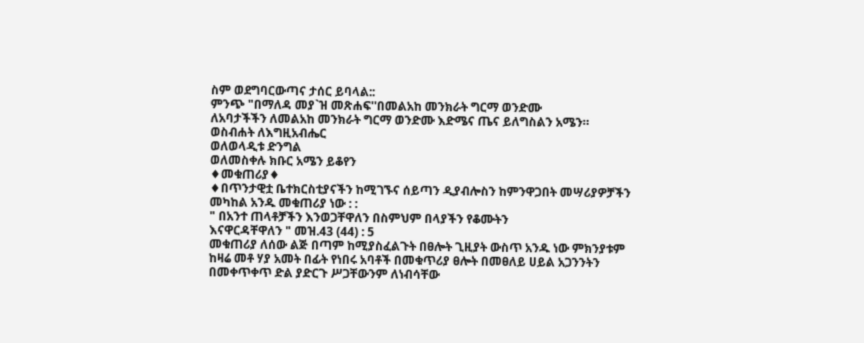ስም ወደግባርውጣና ታሰር ይባላል::
ምንጭ "በማለዳ መያ`ዝ መጽሐፍ''በመልአከ መንክራት ግርማ ወንድሙ
ለአባታችችን ለመልአከ መንክራት ግርማ ወንድሙ እድሜና ጤና ይለግስልን አሜን።
ወስብሐት ለእግዚአብሔር
ወለወላዲቱ ድንግል
ወለመስቀሉ ክቡር አሜን ይቆየን
♦መቁጠሪያ♦
♦በጥንታዊቷ ቤተክርስቲያናችን ከሚገኙና ሰይጣን ዲያብሎስን ከምንዋጋበት መሣሪያዎቻችን መካከል አንዱ መቁጠሪያ ነው : :
" በአንተ ጠላቶቻችን እንወጋቸዋለን በስምህም በላያችን የቆሙትን
እናዋርዳቸዋለን " መዝ.43 (44) : 5
መቁጠሪያ ለሰው ልጅ በጣም ከሚያስፈልጉት በፀሎት ጊዚያት ውስጥ አንዱ ነው ምክንያቱም ከዛሬ መቶ ሃያ አመት በፊት የነበሩ አባቶች በመቁጥሪያ ፀሎት በመፀለይ ሀይል አጋንንትን በመቀጥቀጥ ድል ያድርጉ ሥጋቸውንም ለነብሳቸው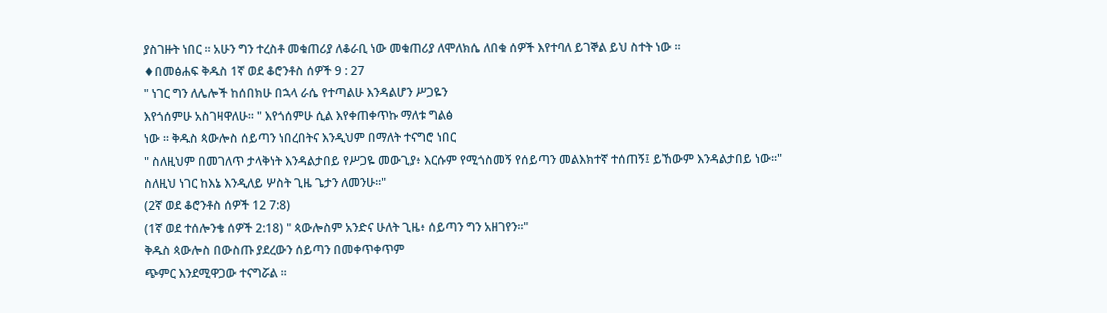ያስገዙት ነበር ፡፡ አሁን ግን ተረስቶ መቁጠሪያ ለቆራቢ ነው መቁጠሪያ ለሞለክሴ ለበቁ ሰዎች እየተባለ ይገኞል ይህ ስተት ነው ፡፡
♦በመፅሐፍ ቅዱስ 1ኛ ወደ ቆሮንቶስ ሰዎች 9 : 27
" ነገር ግን ለሌሎች ከሰበክሁ በኋላ ራሴ የተጣልሁ እንዳልሆን ሥጋዬን
እየጎሰምሁ አስገዛዋለሁ። " እየጎሰምሁ ሲል እየቀጠቀጥኩ ማለቱ ግልፅ
ነው ፡፡ ቅዱስ ጳውሎስ ሰይጣን ነበረበትና እንዲህም በማለት ተናግሮ ነበር
" ስለዚህም በመገለጥ ታላቅነት እንዳልታበይ የሥጋዬ መውጊያ፥ እርሱም የሚጎስመኝ የሰይጣን መልእክተኛ ተሰጠኝ፤ ይኸውም እንዳልታበይ ነው።"
ስለዚህ ነገር ከእኔ እንዲለይ ሦስት ጊዜ ጌታን ለመንሁ።"
(2ኛ ወደ ቆሮንቶስ ሰዎች 12 7:8)
(1ኛ ወደ ተሰሎንቄ ሰዎች 2:18) " ጳውሎስም አንድና ሁለት ጊዜ፥ ሰይጣን ግን አዘገየን።"
ቅዱስ ጳውሎስ በውስጡ ያደረውን ሰይጣን በመቀጥቀጥም
ጭምር እንደሚዋጋው ተናግሯል ፡፡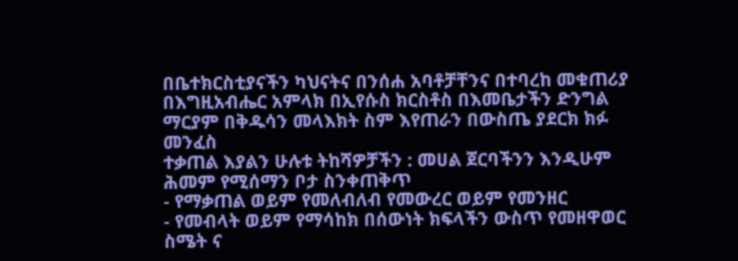በቤተክርስቲያናችን ካህናትና በንሰሐ አባቶቻቸንና በተባረከ መቁጠሪያ
በእግዚአብሔር አምላክ በኢየሱስ ክርስቶስ በእመቤታችን ድንግል
ማርያም በቅዱሳን መላእክት ስም እየጠራን በውስጤ ያደርክ ክፉ መንፈስ
ተቃጠል እያልን ሁሉቱ ትከሻዎቻችን : መሀል ጀርባችንን እንዲሁም ሕመም የሚሰማን ቦታ ስንቀጠቅጥ
- የማቃጠል ወይም የመለብለብ የመውረር ወይም የመንዘር
- የመብላት ወይም የማሳከክ በሰውነት ክፍላችን ውስጥ የመዘዋወር
ስሜት ና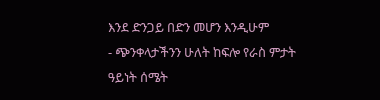እንደ ድንጋይ በድን መሆን እንዲሁም
- ጭንቀላታችንን ሁለት ከፍሎ የራስ ምታት ዓይነት ሰሜት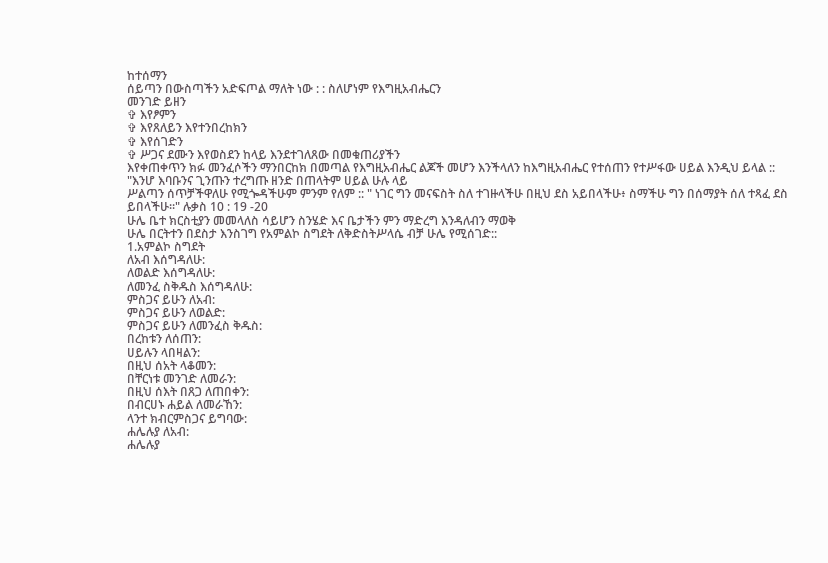ከተሰማን
ሰይጣን በውስጣችን አድፍጦል ማለት ነው : : ስለሆነም የእግዚአብሔርን
መንገድ ይዘን
✞ እየፆምን
✞ እየጸለይን እየተንበረከክን
✞ እየሰገድን
✞ ሥጋና ደሙን እየወስደን ከላይ እንደተገለጸው በመቁጠሪያችን
እየቀጠቀጥን ክፉ መንፈሶችን ማንበርከክ በመጣል የእግዚአብሔር ልጆች መሆን እንችላለን ከእግዚአብሔር የተሰጠን የተሥፋው ሀይል እንዲህ ይላል ::
"እንሆ እባቡንና ጊንጡን ተረግጡ ዘንድ በጠላትም ሀይል ሁሉ ላይ
ሥልጣን ሰጥቻችዋለሁ የሚጐዳችሁም ምንም የለም :: " ነገር ግን መናፍስት ስለ ተገዙላችሁ በዚህ ደስ አይበላችሁ፥ ስማችሁ ግን በሰማያት ሰለ ተጻፈ ደስ ይበላችሁ።" ሉቃስ 10 : 19 -20
ሁሌ ቤተ ክርስቲያን መመላለስ ሳይሆን ስንሄድ እና ቤታችን ምን ማድረግ እንዳለብን ማወቅ
ሁሌ በርትተን በደስታ እንስገግ የአምልኮ ስግደት ለቅድስትሥላሴ ብቻ ሁሌ የሚሰገድ::
1.አምልኮ ስግደት
ለአብ እሰግዳለሁ:
ለወልድ እሰግዳለሁ:
ለመንፈ ስቅዱስ እሰግዳለሁ:
ምስጋና ይሁን ለአብ:
ምስጋና ይሁን ለወልድ:
ምስጋና ይሁን ለመንፈስ ቅዱስ:
በረከቱን ለሰጠን:
ሀይሉን ላበዛልን:
በዚህ ሰአት ላቆመን:
በቸርነቱ መንገድ ለመራን:
በዚህ ሰእት በጸጋ ለጠበቀን:
በብርሀኑ ሐይል ለመራኸን:
ላንተ ክብርምስጋና ይግባው:
ሐሌሉያ ለአብ:
ሐሌሉያ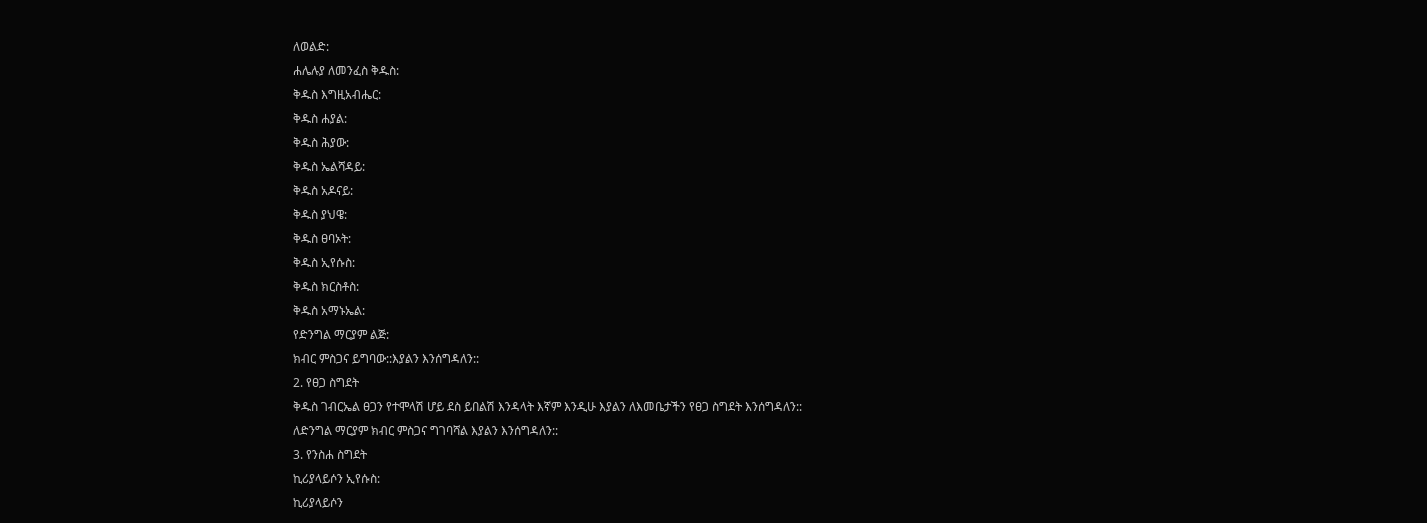ለወልድ:
ሐሌሉያ ለመንፈስ ቅዱስ:
ቅዱስ እግዚአብሔር:
ቅዱስ ሐያል:
ቅዱስ ሕያው:
ቅዱስ ኤልሻዳይ:
ቅዱስ አዶናይ:
ቅዱስ ያህዌ:
ቅዱስ ፀባኦት:
ቅዱስ ኢየሱስ:
ቅዱስ ክርስቶስ:
ቅዱስ አማኑኤል:
የድንግል ማርያም ልጅ:
ክብር ምስጋና ይግባው::እያልን እንሰግዳለን::
2. የፀጋ ስግደት
ቅዱስ ገብርኤል ፀጋን የተሞላሽ ሆይ ደስ ይበልሽ እንዳላት እኛም እንዲሁ እያልን ለእመቤታችን የፀጋ ስግደት እንሰግዳለን::
ለድንግል ማርያም ክብር ምስጋና ግገባሻል እያልን እንሰግዳለን::
3. የንስሐ ስግደት
ኪሪያላይሶን ኢየሱስ:
ኪሪያላይሶን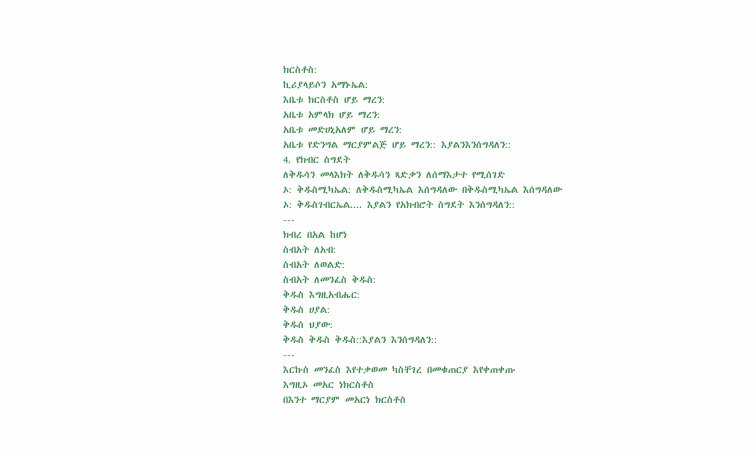ክርስቶስ:
ኪሪያላይሶን አማኑኤል:
እቤቱ ክርስቶስ ሆይ ማረን:
አቤቱ አምላክ ሆይ ማረን:
አቤቱ መድሀኒአለም ሆይ ማረን:
አቤቱ የድንግል ማርያምልጅ ሆይ ማረን:: እያልንእንሰግዳለን::
4. የክብር ስግደት
ለቅዱሳን መላእክት ለቅዱሳን ጻድቃን ለሰማእታተ የሚሰገድ
ኦ: ቅዱስሚካኤል: ለቅዱስሚካኤል እሰግዳለው በቅዱስሚካኤል እሰግዳለው
ኦ: ቅዱስገብርኤል.... እያልን የአክብሮት ስግደት እንሰግዳለን::
---
ክብረ በአል ከሆነ
ስብአት ለአብ:
ስብአት ለወልድ:
ስብአት ለመንፈስ ቅዱስ:
ቅዱስ እግዚአብሔር:
ቅዱስ ሀያል:
ቅዱስ ህያው:
ቅዱስ ቅዱስ ቅዱስ::እያልን እንሰግዳለን::
---
እርኩስ መንፈስ እየተቃወመ ካስቸገረ በመቁጠርያ እየቀጠቀጡ
እግዚኦ መአር ነክርስቶስ
በእንተ ማርያም መአርነ ክርስቶስ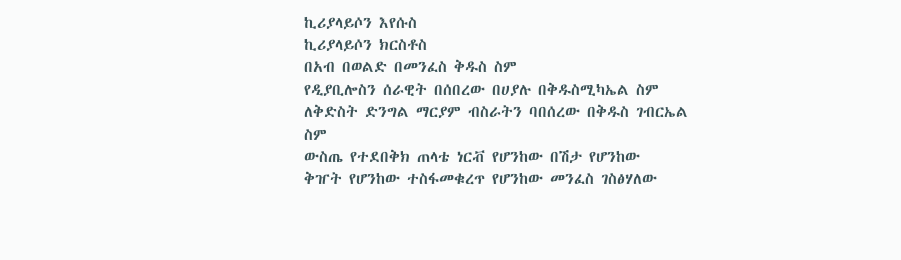ኪሪያላይሶን እየሱስ
ኪሪያላይሶን ክርስቶስ
በአብ በወልድ በመንፈስ ቅዱስ ስም
የዲያቢሎስን ሰራዊት በሰበረው በሀያሉ በቅዱስሚካኤል ስም
ለቅድስት ድንግል ማርያም ብስራትን ባበሰረው በቅዱስ ገብርኤል ስም
ውስጤ የተደበቅክ ጠላቴ ነርቭ የሆንከው በሽታ የሆንከው
ቅዠት የሆንከው ተስፋመቁረጥ የሆንከው መንፈስ ገስፅሃለው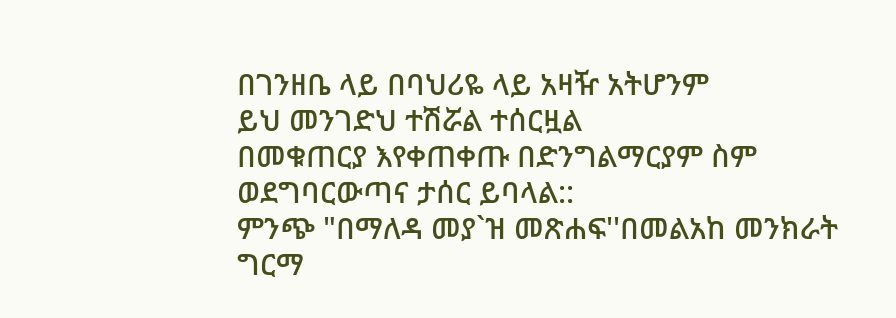በገንዘቤ ላይ በባህሪዬ ላይ አዛዥ አትሆንም
ይህ መንገድህ ተሽሯል ተሰርዟል
በመቁጠርያ እየቀጠቀጡ በድንግልማርያም ስም ወደግባርውጣና ታሰር ይባላል::
ምንጭ "በማለዳ መያ`ዝ መጽሐፍ''በመልአከ መንክራት ግርማ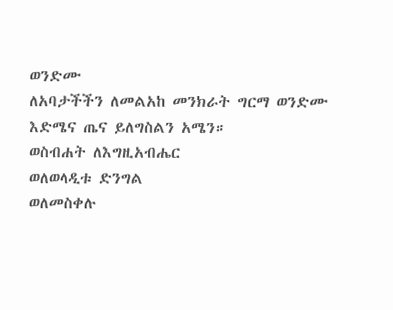ወንድሙ
ለአባታችችን ለመልአከ መንክራት ግርማ ወንድሙ እድሜና ጤና ይለግስልን አሜን።
ወስብሐት ለእግዚአብሔር
ወለወላዲቱ ድንግል
ወለመስቀሉ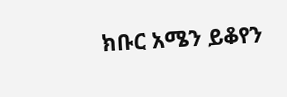ክቡር አሜን ይቆየን